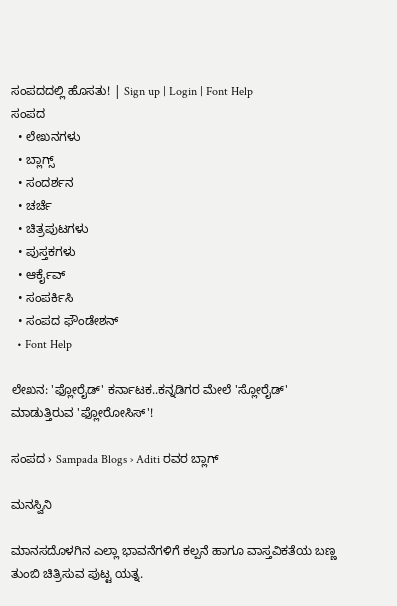ಸಂಪದದಲ್ಲಿ ಹೊಸತು! | Sign up | Login | Font Help
ಸಂಪದ
  • ಲೇಖನಗಳು
  • ಬ್ಲಾಗ್ಸ್
  • ಸಂದರ್ಶನ
  • ಚರ್ಚೆ
  • ಚಿತ್ರಪುಟಗಳು
  • ಪುಸ್ತಕಗಳು
  • ಆರ್ಕೈವ್
  • ಸಂಪರ್ಕಿಸಿ
  • ಸಂಪದ ಫೌಂಡೇಶನ್
  • Font Help

ಲೇಖನ: 'ಫ್ಲೋರೈಡ್' ಕರ್ನಾಟಕ..ಕನ್ನಡಿಗರ ಮೇಲೆ 'ಸ್ಲೋರೈಡ್' ಮಾಡುತ್ತಿರುವ 'ಫ್ಲೋರೋಸಿಸ್'!

ಸಂಪದ › Sampada Blogs › Aditi ರವರ ಬ್ಲಾಗ್

ಮನಸ್ವಿನಿ

ಮಾನಸದೊಳಗಿನ ಎಲ್ಲಾ ಭಾವನೆಗಳಿಗೆ ಕಲ್ಪನೆ ಹಾಗೂ ವಾಸ್ತವಿಕತೆಯ ಬಣ್ಣ ತುಂಬಿ ಚಿತ್ರಿಸುವ ಪುಟ್ಟ ಯತ್ನ.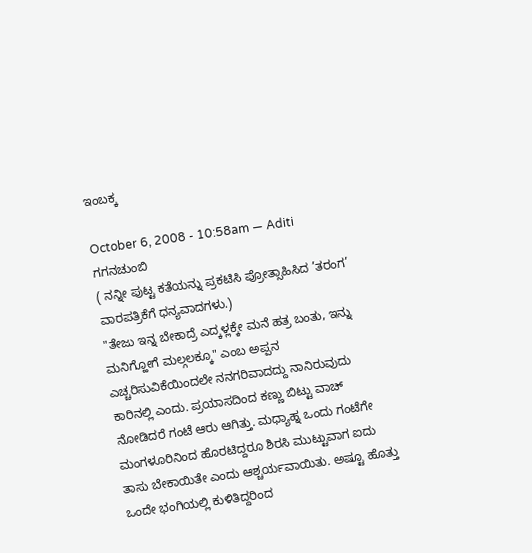ಇಂಬಕ್ಕ

October 6, 2008 - 10:58am — Aditi
ಗಗನಚುಂಬಿ
( ನನ್ನೀ ಪುಟ್ಟ ಕತೆಯನ್ನು ಪ್ರಕಟಿಸಿ ಪ್ರೋತ್ಸಾಹಿಸಿದ ’ತರಂಗ’ ವಾರಪತ್ರಿಕೆಗೆ ಧನ್ಯವಾದಗಳು.)
"ತೇಜು ಇನ್ನ ಬೇಕಾದ್ರೆ ಎದ್ಕಳ್ಲಕ್ಕೇ ಮನೆ ಹತ್ರ ಬಂತು, ಇನ್ನು ಮನಿಗ್ಹೋಗೆ ಮಲ್ಗಲಕ್ಕೂ‌" ಎಂಬ ಅಪ್ಪನ ಎಚ್ಚರಿಸುವಿಕೆಯಿಂದಲೇ ನನಗರಿವಾದದ್ದು ನಾನಿರುವುದು ಕಾರಿನಲ್ಲಿ ಎಂದು. ಪ್ರಯಾಸದಿಂದ ಕಣ್ಣು ಬಿಟ್ಟು ವಾಚ್ ನೋಡಿದರೆ ಗಂಟೆ ಆರು ಆಗಿತ್ತು. ಮಧ್ಯಾಹ್ನ ಒಂದು ಗಂಟೆಗೇ ಮಂಗಳೂರಿನಿಂದ ಹೊರಟಿದ್ದರೂ ಶಿರಸಿ ಮುಟ್ಟುವಾಗ ಐದು ತಾಸು ಬೇಕಾಯಿತೇ ಎಂದು ಆಶ್ಚರ್ಯವಾಯಿತು. ಅಷ್ಟೂ ಹೊತ್ತು ಒಂದೇ ಭಂಗಿಯಲ್ಲಿ ಕುಳಿತಿದ್ದರಿಂದ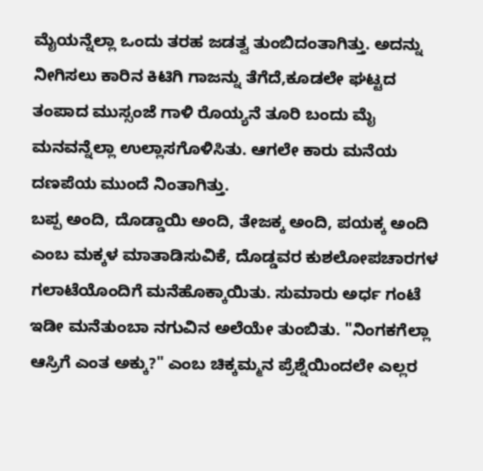ಮೈಯನ್ನೆಲ್ಲಾ ಒಂದು ತರಹ ಜಡತ್ವ ತುಂಬಿದಂತಾಗಿತ್ತು. ಅದನ್ನು ನೀಗಿಸಲು ಕಾರಿನ ಕಿಟಿಗಿ ಗಾಜನ್ನು ತೆಗೆದೆ,ಕೂಡಲೇ ಘಟ್ಟದ ತಂಪಾದ ಮುಸ್ಸಂಜೆ ಗಾಳಿ ರೊಯ್ಯನೆ ತೂರಿ ಬಂದು ಮೈ ಮನವನ್ನೆಲ್ಲಾ ಉಲ್ಲಾಸಗೊಳಿಸಿತು. ಆಗಲೇ ಕಾರು ಮನೆಯ ದಣಪೆಯ ಮುಂದೆ ನಿಂತಾಗಿತ್ತು.
ಬಪ್ಪ ಅಂದಿ, ದೊಡ್ಡಾಯಿ ಅಂದಿ, ತೇಜಕ್ಕ ಅಂದಿ, ಪಯಕ್ಕ ಅಂದಿ ಎಂಬ ಮಕ್ಕಳ ಮಾತಾಡಿಸುವಿಕೆ, ದೊಡ್ಡವರ ಕುಶಲೋಪಚಾರಗಳ ಗಲಾಟೆಯೊಂದಿಗೆ ಮನೆಹೊಕ್ಕಾಯಿತು. ಸುಮಾರು ಅರ್ಧ ಗಂಟೆ ಇಡೀ ಮನೆತುಂಬಾ ನಗುವಿನ ಅಲೆಯೇ ತುಂಬಿತು. "ನಿಂಗಕಗೆಲ್ಲಾ ಆಸ್ರಿಗೆ ಎಂತ ಅಕ್ಕು?" ಎಂಬ ಚಿಕ್ಕಮ್ಮನ ಪ್ರೆಶ್ನೆಯಿಂದಲೇ ಎಲ್ಲರ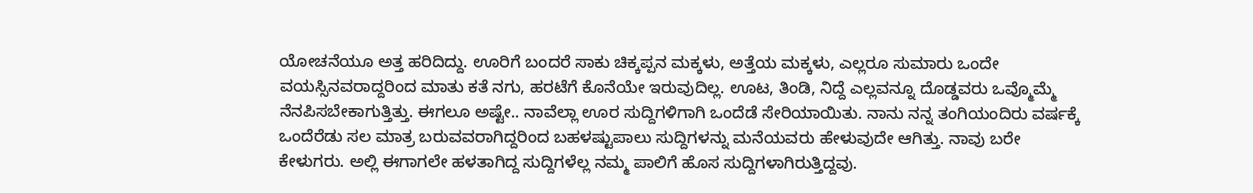ಯೋಚನೆಯೂ ಅತ್ತ ಹರಿದಿದ್ದು. ಊರಿಗೆ ಬಂದರೆ ಸಾಕು ಚಿಕ್ಕಪ್ಪನ ಮಕ್ಕಳು, ಅತ್ತೆಯ ಮಕ್ಕಳು, ಎಲ್ಲರೂ ಸುಮಾರು ಒಂದೇ ವಯಸ್ಸಿನವರಾದ್ದರಿಂದ ಮಾತು ಕತೆ ನಗು, ಹರಟೆಗೆ ಕೊನೆಯೇ ಇರುವುದಿಲ್ಲ. ಊಟ, ತಿಂಡಿ, ನಿದ್ದೆ ಎಲ್ಲವನ್ನೂ ದೊಡ್ಡವರು ಒವ್ಮೊಮ್ಮೆ ನೆನಪಿಸಬೇಕಾಗುತ್ತಿತ್ತು. ಈಗಲೂ ಅಷ್ಟೇ.. ನಾವೆಲ್ಲಾ ಊರ ಸುದ್ದಿಗಳಿಗಾಗಿ ಒಂದೆಡೆ ಸೇರಿಯಾಯಿತು. ನಾನು ನನ್ನ ತಂಗಿಯಂದಿರು ವರ್ಷಕ್ಕೆ ಒಂದೆರೆಡು ಸಲ ಮಾತ್ರ ಬರುವವರಾಗಿದ್ದರಿಂದ ಬಹಳಷ್ಟುಪಾಲು ಸುದ್ದಿಗಳನ್ನು ಮನೆಯವರು ಹೇಳುವುದೇ ಆಗಿತ್ತು. ನಾವು ಬರೇ ಕೇಳುಗರು. ಅಲ್ಲಿ ಈಗಾಗಲೇ ಹಳತಾಗಿದ್ದ ಸುದ್ದಿಗಳೆಲ್ಲ ನಮ್ಮ ಪಾಲಿಗೆ ಹೊಸ ಸುದ್ದಿಗಳಾಗಿರುತ್ತಿದ್ದವು.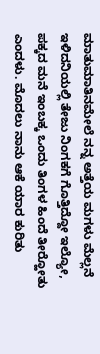ಮಾತುಮಾತಿನಮೇಲೆ ನನ್ನ ಅತ್ತೆಯ ಮಗಳು ಮೆಲ್ಲನೆ ಇಳಿದನಿಯಲ್ಲಿ ತೇಜು ನಿಂಗಕಗೆ ಗೊತ್ತಿದ್ದೋ ಇಲ್ಯೋ, ಪಕ್ಕದ ಮನೆ ಇಂಬಕ್ಕ ಒಂದು ತಿಂಗಳ ಹಿಂದೆ ತೀರ್‍ಹೋತು ಎಂದಳು. ಮೊದಲು ನಾನು ಆಕೆ ಯಾರ ಕುರಿತು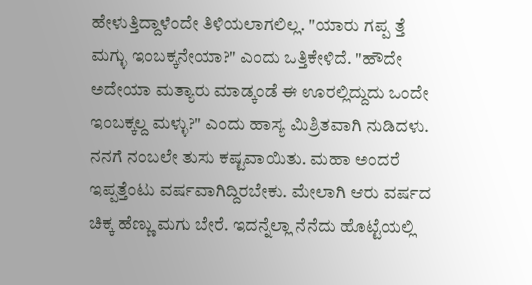ಹೇಳುತ್ತಿದ್ದಾಳೆಂದೇ ತಿಳಿಯಲಾಗಲಿಲ್ಲ. "ಯಾರು ಗಪ್ಪ ತ್ತೆ ಮಗ್ಳು ಇಂಬಕ್ಕನೇಯಾ?" ಎಂದು ಒತ್ತಿಕೇಳಿದೆ. "ಹೌದೇ ಅದೇಯಾ ಮತ್ಯಾರು ಮಾಡ್ಕಂಡೆ ಈ ಊರಲ್ಲಿದ್ದುದು ಒಂದೇ ಇಂಬಕ್ಕಲ್ದ ಮಳ್ಳು?" ಎಂದು ಹಾಸ್ಯ ಮಿಶ್ರಿತವಾಗಿ ನುಡಿದಳು. ನನಗೆ ನಂಬಲೇ ತುಸು ಕಷ್ಟವಾಯಿತು. ಮಹಾ ಅಂದರೆ ಇಪ್ಪತ್ತೆಂಟು ವರ್ಷವಾಗಿದ್ದಿರಬೇಕು. ಮೇಲಾಗಿ ಆರು ವರ್ಷದ ಚಿಕ್ಕ ಹೆಣ್ಣು ಮಗು ಬೇರೆ. ಇದನ್ನೆಲ್ಲಾ ನೆನೆದು ಹೊಟ್ಟೆಯಲ್ಲಿ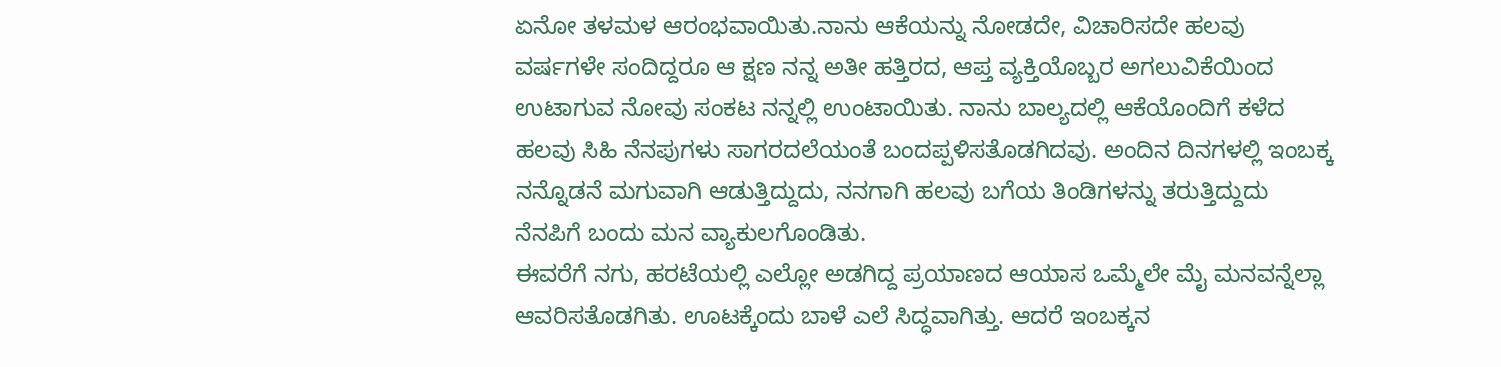ಏನೋ ತಳಮಳ ಆರಂಭವಾಯಿತು.ನಾನು ಆಕೆಯನ್ನು ನೋಡದೇ, ವಿಚಾರಿಸದೇ ಹಲವು ವರ್ಷಗಳೇ ಸಂದಿದ್ದರೂ ಆ ಕ್ಷಣ ನನ್ನ ಅತೀ ಹತ್ತಿರದ, ಆಪ್ತ ವ್ಯಕ್ತಿಯೊಬ್ಬರ ಅಗಲುವಿಕೆಯಿಂದ ಉಟಾಗುವ ನೋವು ಸಂಕಟ ನನ್ನಲ್ಲಿ ಉಂಟಾಯಿತು. ನಾನು ಬಾಲ್ಯದಲ್ಲಿ ಆಕೆಯೊಂದಿಗೆ ಕಳೆದ ಹಲವು ಸಿಹಿ ನೆನಪುಗಳು ಸಾಗರದಲೆಯಂತೆ ಬಂದಪ್ಪಳಿಸತೊಡಗಿದವು. ಅಂದಿನ ದಿನಗಳಲ್ಲಿ ಇಂಬಕ್ಕ ನನ್ನೊಡನೆ ಮಗುವಾಗಿ ಆಡುತ್ತಿದ್ದುದು, ನನಗಾಗಿ ಹಲವು ಬಗೆಯ ತಿಂಡಿಗಳನ್ನು ತರುತ್ತಿದ್ದುದು ನೆನಪಿಗೆ ಬಂದು ಮನ ವ್ಯಾಕುಲಗೊಂಡಿತು.
ಈವರೆಗೆ ನಗು, ಹರಟೆಯಲ್ಲಿ ಎಲ್ಲೋ ಅಡಗಿದ್ದ ಪ್ರಯಾಣದ ಆಯಾಸ ಒಮ್ಮೆಲೇ ಮೈ ಮನವನ್ನೆಲ್ಲಾ ಆವರಿಸತೊಡಗಿತು. ಊಟಕ್ಕೆಂದು ಬಾಳೆ ಎಲೆ ಸಿದ್ಧವಾಗಿತ್ತು. ಆದರೆ ಇಂಬಕ್ಕನ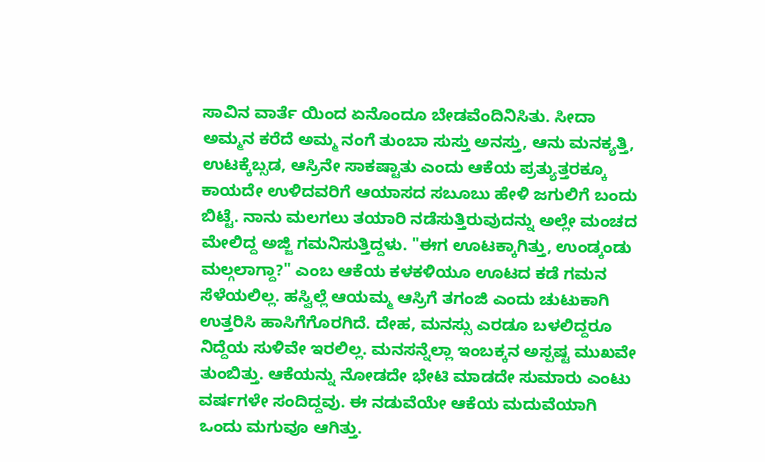ಸಾವಿನ ವಾರ್ತೆ ಯಿಂದ ಏನೊಂದೂ ಬೇಡವೆಂದಿನಿಸಿತು. ಸೀದಾ ಅಮ್ಮನ ಕರೆದೆ ಅಮ್ಮ ನಂಗೆ ತುಂಬಾ ಸುಸ್ತು ಅನಸ್ತು, ಆನು ಮನಕ್ಯತ್ತಿ, ಉಟಕ್ಕೆಬ್ಸಡ, ಆಸ್ರಿನೇ ಸಾಕಷ್ಟಾತು ಎಂದು ಆಕೆಯ ಪ್ರತ್ಯುತ್ತರಕ್ಕೂ ಕಾಯದೇ ಉಳಿದವರಿಗೆ ಆಯಾಸದ ಸಬೂಬು ಹೇಳಿ ಜಗುಲಿಗೆ ಬಂದು ಬಿಟ್ಟೆ. ನಾನು ಮಲಗಲು ತಯಾರಿ ನಡೆಸುತ್ತಿರುವುದನ್ನು ಅಲ್ಲೇ ಮಂಚದ ಮೇಲಿದ್ದ ಅಜ್ಜಿ ಗಮನಿಸುತ್ತಿದ್ದಳು. "ಈಗ ಊಟಕ್ಕಾಗಿತ್ತು, ಉಂಡ್ಕಂಡು ಮಲ್ಗಲಾಗ್ದಾ?" ಎಂಬ ಆಕೆಯ ಕಳಕಳಿಯೂ ಊಟದ ಕಡೆ ಗಮನ ಸೆಳೆಯಲಿಲ್ಲ. ಹಸ್ವಿಲ್ಲೆ ಆಯಮ್ಮ ಆಸ್ರಿಗೆ ತಗಂಜಿ ಎಂದು ಚುಟುಕಾಗಿ ಉತ್ತರಿಸಿ ಹಾಸಿಗೆಗೊರಗಿದೆ. ದೇಹ, ಮನಸ್ಸು ಎರಡೂ ಬಳಲಿದ್ದರೂ ನಿದ್ದೆಯ ಸುಳಿವೇ ಇರಲಿಲ್ಲ. ಮನಸನ್ನೆಲ್ಲಾ ಇಂಬಕ್ಕನ ಅಸ್ಪಷ್ಟ ಮುಖವೇ ತುಂಬಿತ್ತು. ಆಕೆಯನ್ನು ನೋಡದೇ ಭೇಟಿ ಮಾಡದೇ ಸುಮಾರು ಎಂಟು ವರ್ಷಗಳೇ ಸಂದಿದ್ದವು. ಈ ನಡುವೆಯೇ ಆಕೆಯ ಮದುವೆಯಾಗಿ ಒಂದು ಮಗುವೂ ಆಗಿತ್ತು.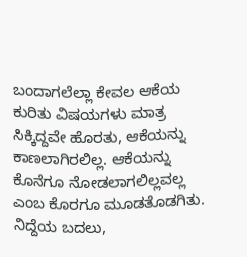ಬಂದಾಗಲೆಲ್ಲಾ ಕೇವಲ ಆಕೆಯ ಕುರಿತು ವಿಷಯಗಳು ಮಾತ್ರ ಸಿಕ್ಕಿದ್ದವೇ ಹೊರತು, ಆಕೆಯನ್ನು ಕಾಣಲಾಗಿರಲಿಲ್ಲ. ಆಕೆಯನ್ನು ಕೊನೆಗೂ ನೋಡಲಾಗಲಿಲ್ಲವಲ್ಲ ಎಂಬ ಕೊರಗೂ ಮೂಡತೊಡಗಿತು. ನಿದ್ದೆಯ ಬದಲು,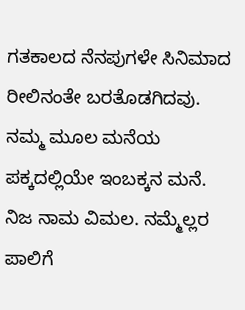ಗತಕಾಲದ ನೆನಪುಗಳೇ ಸಿನಿಮಾದ ರೀಲಿನಂತೇ ಬರತೊಡಗಿದವು.
ನಮ್ಮ ಮೂಲ ಮನೆಯ ಪಕ್ಕದಲ್ಲಿಯೇ ಇಂಬಕ್ಕನ ಮನೆ. ನಿಜ ನಾಮ ವಿಮಲ. ನಮ್ಮೆಲ್ಲರ ಪಾಲಿಗೆ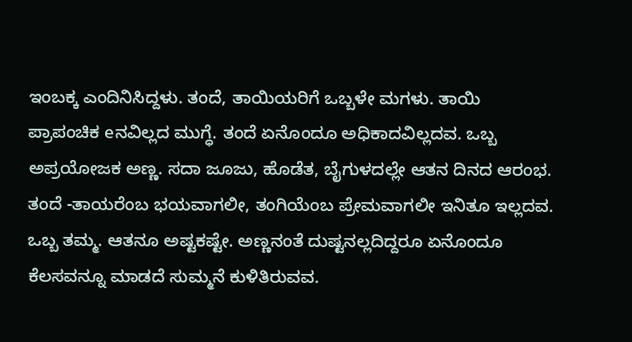ಇಂಬಕ್ಕ ಎಂದಿನಿಸಿದ್ದಳು. ತಂದೆ, ತಾಯಿಯರಿಗೆ ಒಬ್ಬಳೇ ಮಗಳು. ತಾಯಿ ಪ್ರಾಪಂಚಿಕ eನವಿಲ್ಲದ ಮುಗ್ಧೆ. ತಂದೆ ಏನೊಂದೂ ಅಧಿಕಾದವಿಲ್ಲದವ. ಒಬ್ಬ ಅಪ್ರಯೋಜಕ ಅಣ್ಣ. ಸದಾ ಜೂಜು, ಹೊಡೆತ, ಬೈಗುಳದಲ್ಲೇ ಆತನ ದಿನದ ಆರಂಭ. ತಂದೆ -ತಾಯರೆಂಬ ಭಯವಾಗಲೀ, ತಂಗಿಯೆಂಬ ಪ್ರೇಮವಾಗಲೀ ಇನಿತೂ ಇಲ್ಲದವ. ಒಬ್ಬ ತಮ್ಮ. ಆತನೂ ಅಷ್ಟಕಷ್ಟೇ. ಅಣ್ಣನಂತೆ ದುಷ್ಟನಲ್ಲದಿದ್ದರೂ ಏನೊಂದೂ ಕೆಲಸವನ್ನೂ ಮಾಡದೆ ಸುಮ್ಮನೆ ಕುಳಿತಿರುವವ.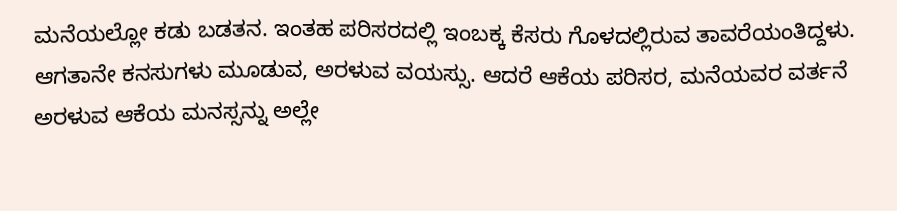ಮನೆಯಲ್ಲೋ ಕಡು ಬಡತನ. ಇಂತಹ ಪರಿಸರದಲ್ಲಿ ಇಂಬಕ್ಕ ಕೆಸರು ಗೊಳದಲ್ಲಿರುವ ತಾವರೆಯಂತಿದ್ದಳು. ಆಗತಾನೇ ಕನಸುಗಳು ಮೂಡುವ, ಅರಳುವ ವಯಸ್ಸು. ಆದರೆ ಆಕೆಯ ಪರಿಸರ, ಮನೆಯವರ ವರ್ತನೆ ಅರಳುವ ಆಕೆಯ ಮನಸ್ಸನ್ನು ಅಲ್ಲೇ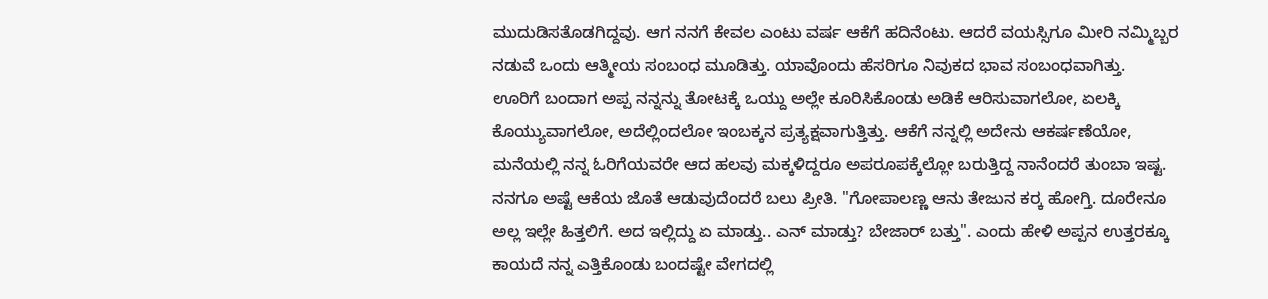ಮುದುಡಿಸತೊಡಗಿದ್ದವು. ಆಗ ನನಗೆ ಕೇವಲ ಎಂಟು ವರ್ಷ ಆಕೆಗೆ ಹದಿನೆಂಟು. ಆದರೆ ವಯಸ್ಸಿಗೂ ಮೀರಿ ನಮ್ಮಿಬ್ಬರ ನಡುವೆ ಒಂದು ಆತ್ಮೀಯ ಸಂಬಂಧ ಮೂಡಿತ್ತು. ಯಾವೊಂದು ಹೆಸರಿಗೂ ನಿವುಕದ ಭಾವ ಸಂಬಂಧವಾಗಿತ್ತು.
ಊರಿಗೆ ಬಂದಾಗ ಅಪ್ಪ ನನ್ನನ್ನು ತೋಟಕ್ಕೆ ಒಯ್ದು ಅಲ್ಲೇ ಕೂರಿಸಿಕೊಂಡು ಅಡಿಕೆ ಆರಿಸುವಾಗಲೋ, ಏಲಕ್ಕಿ ಕೊಯ್ಯುವಾಗಲೋ, ಅದೆಲ್ಲಿಂದಲೋ ಇಂಬಕ್ಕನ ಪ್ರತ್ಯಕ್ಷವಾಗುತ್ತಿತ್ತು. ಆಕೆಗೆ ನನ್ನಲ್ಲಿ ಅದೇನು ಆಕರ್ಷಣೆಯೋ, ಮನೆಯಲ್ಲಿ ನನ್ನ ಓರಿಗೆಯವರೇ ಆದ ಹಲವು ಮಕ್ಕಳಿದ್ದರೂ ಅಪರೂಪಕ್ಕೆಲ್ಲೋ ಬರುತ್ತಿದ್ದ ನಾನೆಂದರೆ ತುಂಬಾ ಇಷ್ಟ. ನನಗೂ ಅಷ್ಟೆ ಆಕೆಯ ಜೊತೆ ಆಡುವುದೆಂದರೆ ಬಲು ಪ್ರೀತಿ. "ಗೋಪಾಲಣ್ಣ ಆನು ತೇಜುನ ಕರ್‍ಕ ಹೋಗ್ತಿ. ದೂರೇನೂ ಅಲ್ಲ ಇಲ್ಲೇ ಹಿತ್ತಲಿಗೆ. ಅದ ಇಲ್ಲಿದ್ದು ಏ ಮಾಡ್ತು.. ಎನ್ ಮಾಡ್ತು? ಬೇಜಾರ್ ಬತ್ತು". ಎಂದು ಹೇಳಿ ಅಪ್ಪನ ಉತ್ತರಕ್ಕೂ ಕಾಯದೆ ನನ್ನ ಎತ್ತಿಕೊಂಡು ಬಂದಷ್ಟೇ ವೇಗದಲ್ಲಿ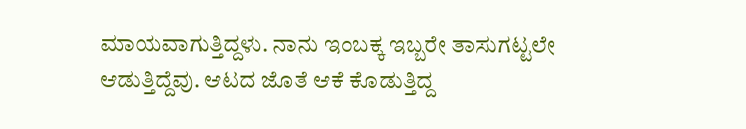ಮಾಯವಾಗುತ್ತಿದ್ದಳು. ನಾನು ಇಂಬಕ್ಕ ಇಬ್ಬರೇ ತಾಸುಗಟ್ಟಲೇ ಆಡುತ್ತಿದ್ದೆವು. ಆಟದ ಜೊತೆ ಆಕೆ ಕೊಡುತ್ತಿದ್ದ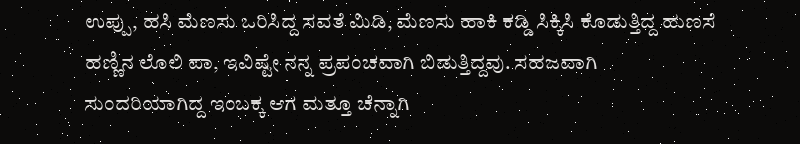ಉಪ್ಪು, ಹಸಿ ಮೆಣಸು ಒರಿಸಿದ್ದ ಸವತೆ ಮಿಡಿ, ಮೆಣಸು ಹಾಕಿ ಕಡ್ಡಿ ಸಿಕ್ಕಿಸಿ ಕೊಡುತ್ತಿದ್ದ ಹುಣಸೆ ಹಣ್ಣಿನ ಲೊಲಿ ಪಾ, ಇವಿಷ್ಟೇ ನನ್ನ ಪ್ರಪಂಚವಾಗಿ ಬಿಡುತ್ತಿದ್ದವು. ಸಹಜವಾಗಿ ಸುಂದರಿಯಾಗಿದ್ದ ಇಂಬಕ್ಕ ಆಗ ಮತ್ತೂ ಚೆನ್ನಾಗಿ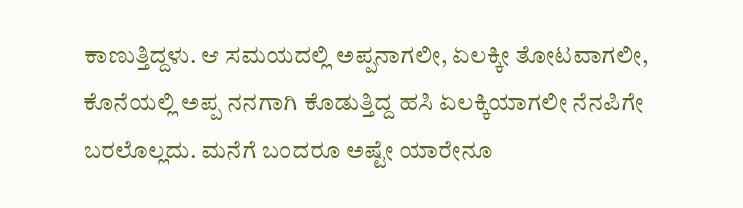ಕಾಣುತ್ತಿದ್ದಳು. ಆ ಸಮಯದಲ್ಲಿ ಅಪ್ಪನಾಗಲೀ, ಏಲಕ್ಕೀ ತೋಟವಾಗಲೀ, ಕೊನೆಯಲ್ಲಿ ಅಪ್ಪ ನನಗಾಗಿ ಕೊಡುತ್ತಿದ್ದ ಹಸಿ ಏಲಕ್ಕಿಯಾಗಲೀ ನೆನಪಿಗೇ ಬರಲೊಲ್ಲದು. ಮನೆಗೆ ಬಂದರೂ ಅಷ್ಟೇ ಯಾರೇನೂ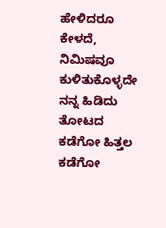ಹೇಳಿದರೂ ಕೇಳದೆ, ನಿಮಿಷವೂ ಕುಳಿತುಕೊಳ್ಳದೇ ನನ್ನ ಹಿಡಿದು ತೋಟದ ಕಡೆಗೋ ಹಿತ್ತಲ ಕಡೆಗೋ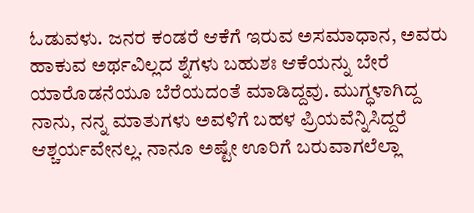ಓಡುವಳು. ಜನರ ಕಂಡರೆ ಆಕೆಗೆ ಇರುವ ಅಸಮಾಧಾನ, ಅವರು ಹಾಕುವ ಅರ್ಥವಿಲ್ಲದ ಶ್ನೆಗಳು ಬಹುಶಃ ಆಕೆಯನ್ನು ಬೇರೆ ಯಾರೊಡನೆಯೂ ಬೆರೆಯದಂತೆ ಮಾಡಿದ್ದವು. ಮುಗ್ಧಳಾಗಿದ್ದ ನಾನು, ನನ್ನ ಮಾತುಗಳು ಅವಳಿಗೆ ಬಹಳ ಪ್ರಿಯವೆನ್ನಿಸಿದ್ದರೆ ಆಶ್ಚರ್ಯವೇನಲ್ಲ. ನಾನೂ ಅಷ್ಟೇ ಊರಿಗೆ ಬರುವಾಗಲೆಲ್ಲಾ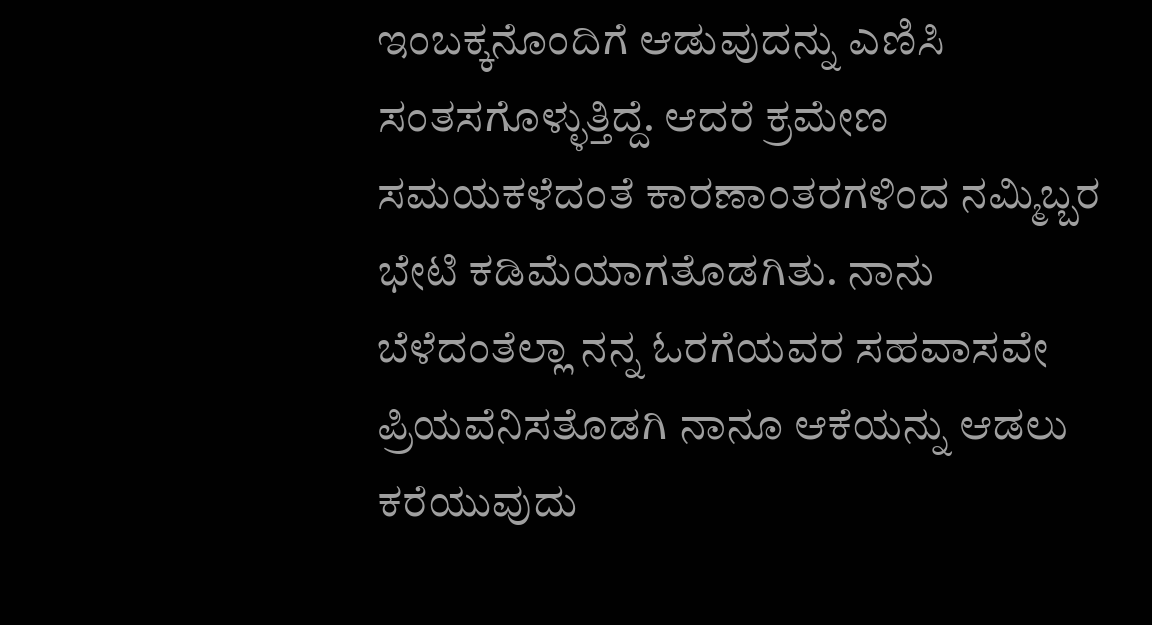ಇಂಬಕ್ಕನೊಂದಿಗೆ ಆಡುವುದನ್ನು ಎಣಿಸಿ ಸಂತಸಗೊಳ್ಳುತ್ತಿದ್ದೆ. ಆದರೆ ಕ್ರಮೇಣ ಸಮಯಕಳೆದಂತೆ ಕಾರಣಾಂತರಗಳಿಂದ ನಮ್ಮಿಬ್ಬರ ಭೇಟಿ ಕಡಿಮೆಯಾಗತೊಡಗಿತು. ನಾನು ಬೆಳೆದಂತೆಲ್ಲಾ ನನ್ನ ಓರಗೆಯವರ ಸಹವಾಸವೇ ಪ್ರಿಯವೆನಿಸತೊಡಗಿ ನಾನೂ ಆಕೆಯನ್ನು ಆಡಲು ಕರೆಯುವುದು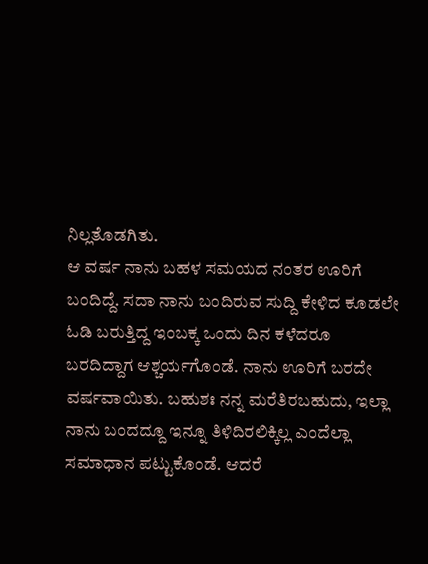ನಿಲ್ಲತೊಡಗಿತು.
ಆ ವರ್ಷ ನಾನು ಬಹಳ ಸಮಯದ ನಂತರ ಊರಿಗೆ ಬಂದಿದ್ದೆ. ಸದಾ ನಾನು ಬಂದಿರುವ ಸುದ್ದಿ ಕೇಳಿದ ಕೂಡಲೇ ಓಡಿ ಬರುತ್ತಿದ್ದ ಇಂಬಕ್ಕ ಒಂದು ದಿನ ಕಳೆದರೂ ಬರದಿದ್ದಾಗ ಆಶ್ಚರ್ಯಗೊಂಡೆ. ನಾನು ಊರಿಗೆ ಬರದೇ ವರ್ಷವಾಯಿತು. ಬಹುಶಃ ನನ್ನ ಮರೆತಿರಬಹುದು, ಇಲ್ಲಾ ನಾನು ಬಂದದ್ದೂ ಇನ್ನೂ ತಿಳಿದಿರಲಿಕ್ಕಿಲ್ಲ ಎಂದೆಲ್ಲಾ ಸಮಾಧಾನ ಪಟ್ಟುಕೊಂಡೆ. ಆದರೆ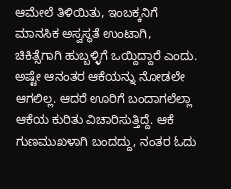ಆಮೇಲೆ ತಿಳಿಯಿತು, ಇಂಬಕ್ಕನಿಗೆ ಮಾನಸಿಕ ಅಸ್ವಸ್ಥತೆ ಉಂಟಾಗಿ, ಚಿಕಿತ್ಸೆಗಾಗಿ ಹುಬ್ಬಳ್ಳಿಗೆ ಒಯ್ದಿದ್ದಾರೆ ಎಂದು. ಅಷ್ಟೇ ಆನಂತರ ಆಕೆಯನ್ನು ನೋಡಲೇ ಆಗಲಿಲ್ಲ. ಆದರೆ ಊರಿಗೆ ಬಂದಾಗಲೆಲ್ಲಾ ಆಕೆಯ ಕುರಿತು ವಿಚಾರಿಸುತ್ತಿದ್ದೆ. ಆಕೆ ಗುಣಮುಖಳಾಗಿ ಬಂದದ್ದು, ನಂತರ ಓದು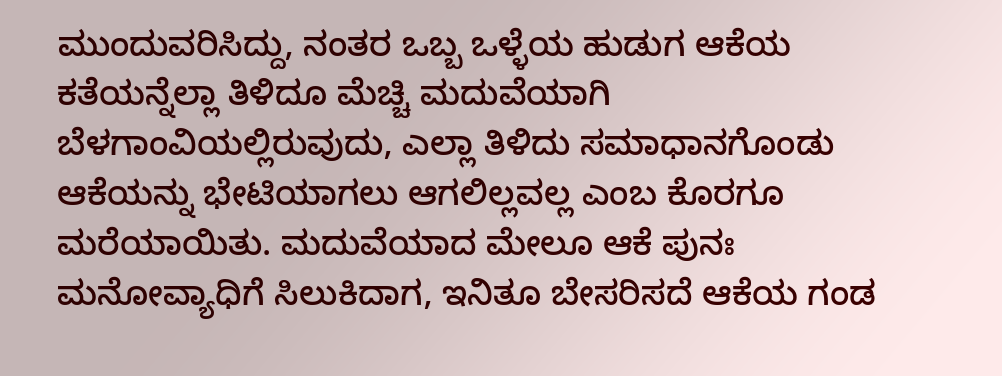ಮುಂದುವರಿಸಿದ್ದು, ನಂತರ ಒಬ್ಬ ಒಳ್ಳೆಯ ಹುಡುಗ ಆಕೆಯ ಕತೆಯನ್ನೆಲ್ಲಾ ತಿಳಿದೂ ಮೆಚ್ಚಿ ಮದುವೆಯಾಗಿ ಬೆಳಗಾಂವಿಯಲ್ಲಿರುವುದು, ಎಲ್ಲಾ ತಿಳಿದು ಸಮಾಧಾನಗೊಂಡು ಆಕೆಯನ್ನು ಭೇಟಿಯಾಗಲು ಆಗಲಿಲ್ಲವಲ್ಲ ಎಂಬ ಕೊರಗೂ ಮರೆಯಾಯಿತು. ಮದುವೆಯಾದ ಮೇಲೂ ಆಕೆ ಪುನಃ ಮನೋವ್ಯಾಧಿಗೆ ಸಿಲುಕಿದಾಗ, ಇನಿತೂ ಬೇಸರಿಸದೆ ಆಕೆಯ ಗಂಡ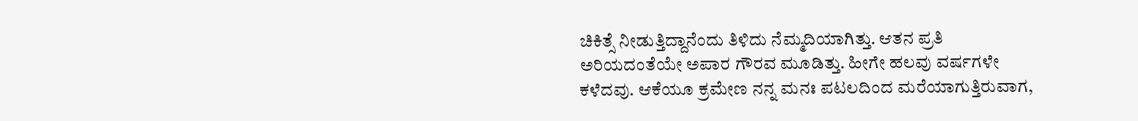ಚಿಕಿತ್ಸೆ ನೀಡುತ್ತಿದ್ದಾನೆಂದು ತಿಳಿದು ನೆಮ್ಮದಿಯಾಗಿತ್ತು. ಆತನ ಪ್ರತಿ ಅರಿಯದಂತೆಯೇ ಅಪಾರ ಗೌರವ ಮೂಡಿತ್ತು. ಹೀಗೇ ಹಲವು ವರ್ಷಗಳೇ ಕಳೆದವು. ಆಕೆಯೂ ಕ್ರಮೇಣ ನನ್ನ ಮನಃ ಪಟಲದಿಂದ ಮರೆಯಾಗುತ್ತಿರುವಾಗ,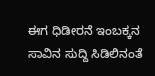ಈಗ ಧಿಡೀರನೆ ಇಂಬಕ್ಕನ ಸಾವಿನ ಸುದ್ದಿ ಸಿಡಿಲಿನಂತೆ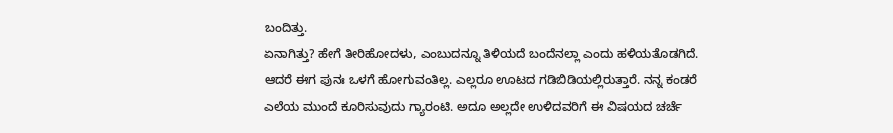ಬಂದಿತ್ತು.
ಏನಾಗಿತ್ತು? ಹೇಗೆ ತೀರಿಹೋದಳು, ಎಂಬುದನ್ನೂ ತಿಳಿಯದೆ ಬಂದೆನಲ್ಲಾ ಎಂದು ಹಳಿಯತೊಡಗಿದೆ. ಆದರೆ ಈಗ ಪುನಃ ಒಳಗೆ ಹೋಗುವಂತಿಲ್ಲ. ಎಲ್ಲರೂ ಊಟದ ಗಡಿಬಿಡಿಯಲ್ಲಿರುತ್ತಾರೆ. ನನ್ನ ಕಂಡರೆ ಎಲೆಯ ಮುಂದೆ ಕೂರಿಸುವುದು ಗ್ಯಾರಂಟಿ. ಅದೂ ಅಲ್ಲದೇ ಉಳಿದವರಿಗೆ ಈ ವಿಷಯದ ಚರ್ಚೆ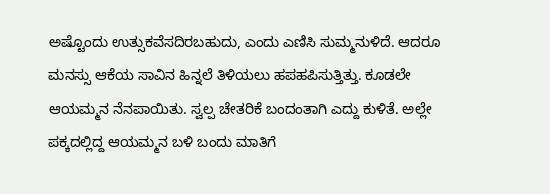ಅಷ್ಟೊಂದು ಉತ್ಸುಕವೆಸದಿರಬಹುದು, ಎಂದು ಎಣಿಸಿ ಸುಮ್ಮನುಳಿದೆ. ಆದರೂ ಮನಸ್ಸು ಆಕೆಯ ಸಾವಿನ ಹಿನ್ನಲೆ ತಿಳಿಯಲು ಹಪಹಪಿಸುತ್ತಿತ್ತು. ಕೂಡಲೇ ಆಯಮ್ಮನ ನೆನಪಾಯಿತು. ಸ್ವಲ್ಪ ಚೇತರಿಕೆ ಬಂದಂತಾಗಿ ಎದ್ದು ಕುಳಿತೆ. ಅಲ್ಲೇ ಪಕ್ಕದಲ್ಲಿದ್ದ ಆಯಮ್ಮನ ಬಳಿ ಬಂದು ಮಾತಿಗೆ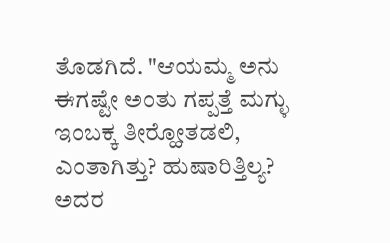ತೊಡಗಿದೆ. "ಆಯಮ್ಮ ಅನು ಈಗಷ್ಟೇ ಅಂತು ಗಪ್ಪತ್ತೆ ಮಗ್ಳು ಇಂಬಕ್ಕ ತೀರ್‍ಹೋತಡಲಿ, ಎಂತಾಗಿತ್ತು? ಹುಷಾರಿತ್ತಿಲ್ಯ? ಅದರ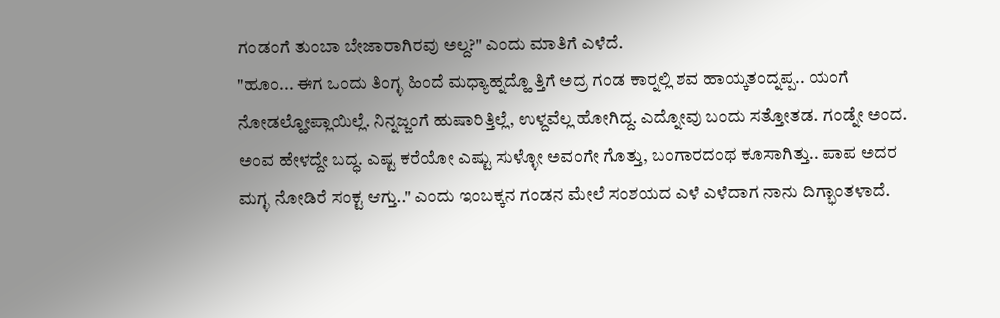ಗಂಡಂಗೆ ತುಂಬಾ ಬೇಜಾರಾಗಿರವು ಅಲ್ದ?" ಎಂದು ಮಾತಿಗೆ ಎಳೆದೆ.
"ಹೂಂ... ಈಗ ಒಂದು ತಿಂಗ್ಳ ಹಿಂದೆ ಮಧ್ಯಾಹ್ನದ್ಹೊ ತ್ತಿಗೆ ಅದ್ರ ಗಂಡ ಕಾರ್‍ನಲ್ಲಿ ಶವ ಹಾಯ್ಕತಂದ್ನಪ್ಪ.. ಯಂಗೆ ನೋಡಲ್ಹೋಪ್ಲಾಯಿಲ್ಲೆ. ನಿನ್ನಜ್ಜಂಗೆ ಹುಷಾರಿತ್ತಿಲ್ಲೆ, ಉಳ್ದವೆಲ್ಲ ಹೋಗಿದ್ದ. ಎದ್ನೋವು ಬಂದು ಸತ್ತೋತಡ. ಗಂಡ್ನೇ ಅಂದ. ಅಂವ ಹೇಳದ್ದೇ ಬದ್ಧ. ಎಷ್ಟ ಕರೆಯೋ ಎಷ್ಟು ಸುಳ್ಳೋ ಅವಂಗೇ ಗೊತ್ತು, ಬಂಗಾರದಂಥ ಕೂಸಾಗಿತ್ತು.. ಪಾಪ ಅದರ ಮಗ್ಳ ನೋಡಿರೆ ಸಂಕ್ಟ ಆಗ್ತು.." ಎಂದು ಇಂಬಕ್ಕನ ಗಂಡನ ಮೇಲೆ ಸಂಶಯದ ಎಳೆ ಎಳೆದಾಗ ನಾನು ದಿಗ್ಭಾಂತಳಾದೆ.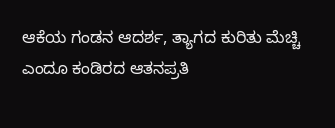ಆಕೆಯ ಗಂಡನ ಆದರ್ಶ, ತ್ಯಾಗದ ಕುರಿತು ಮೆಚ್ಚಿ ಎಂದೂ ಕಂಡಿರದ ಆತನಪ್ರತಿ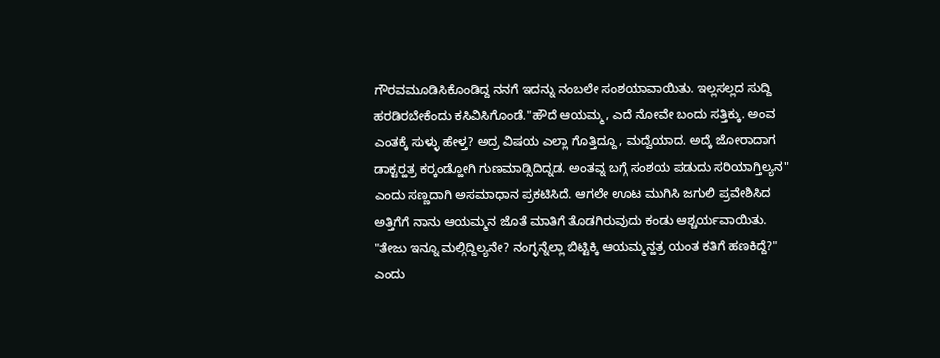ಗೌರವಮೂಡಿಸಿಕೊಂಡಿದ್ದ ನನಗೆ ಇದನ್ನು ನಂಬಲೇ ಸಂಶಯಾವಾಯಿತು. ಇಲ್ಲಸಲ್ಲದ ಸುದ್ದಿ ಹರಡಿರಬೇಕೆಂದು ಕಸಿವಿಸಿಗೊಂಡೆ."ಹೌದೆ ಆಯಮ್ಮ, ಎದೆ ನೋವೇ ಬಂದು ಸತ್ತಿಕ್ಕು. ಅಂವ ಎಂತಕ್ಕೆ ಸುಳ್ಳು ಹೇಳ್ತ? ಅದ್ರ ವಿಷಯ ಎಲ್ಲಾ ಗೊತ್ತಿದ್ದೂ, ಮದ್ವೆಯಾದ. ಅದ್ಕೆ ಜೋರಾದಾಗ ಡಾಕ್ಟರ್‍ಹತ್ರ ಕರ್‍ಕಂಡ್ಹೋಗಿ ಗುಣಮಾಡ್ಸಿದಿದ್ನಡ. ಅಂತವ್ನ ಬಗ್ಗೆ ಸಂಶಯ ಪಡುದು ಸರಿಯಾಗ್ತಿಲ್ಯನ" ಎಂದು ಸಣ್ಣದಾಗಿ ಅಸಮಾಧಾನ ಪ್ರಕಟಿಸಿದೆ. ಆಗಲೇ ಊಟ ಮುಗಿಸಿ ಜಗುಲಿ ಪ್ರವೇಶಿಸಿದ ಅತ್ತಿಗೆಗೆ ನಾನು ಆಯಮ್ಮನ ಜೊತೆ ಮಾತಿಗೆ ತೊಡಗಿರುವುದು ಕಂಡು ಆಶ್ಚರ್ಯವಾಯಿತು.
"ತೇಜು ಇನ್ನೂ ಮಲ್ಗಿದ್ದಿಲ್ಯನೇ? ನಂಗ್ಳನ್ನೆಲ್ಲಾ ಬಿಟ್ಟಿಕ್ಕಿ ಆಯಮ್ಮನ್ಹತ್ರ ಯಂತ ಕತಿಗೆ ಹಣಕಿದ್ದೆ?" ಎಂದು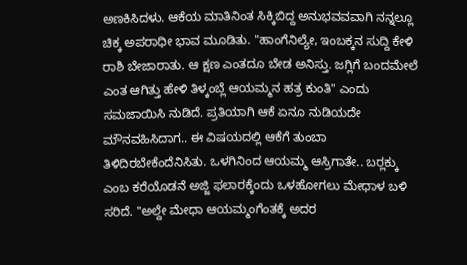ಅಣಕಿಸಿದಳು. ಆಕೆಯ ಮಾತಿನಿಂತ ಸಿಕ್ಕಿಬಿದ್ದ ಅನುಭವವವಾಗಿ ನನ್ನಲ್ಲೂ ಚಿಕ್ಕ ಅಪರಾಧೀ ಭಾವ ಮೂಡಿತು. "ಹಾಂಗೆನಿಲ್ಯೇ, ಇಂಬಕ್ಕನ ಸುದ್ದಿ ಕೇಳಿ ರಾಶಿ ಬೇಜಾರಾತು. ಆ ಕ್ಷಣ ಎಂತದೂ ಬೇಡ ಅನಿಸ್ತು. ಜಗ್ಲಿಗೆ ಬಂದಮೇಲೆ ಎಂತ ಆಗಿತ್ತು ಹೇಳಿ ತಿಳ್ಕಂಬ್ಲೆ ಆಯಮ್ಮನ ಹತ್ರ ಕುಂತಿ" ಎಂದು ಸಮಜಾಯಿಸಿ ನುಡಿದೆ. ಪ್ರತಿಯಾಗಿ ಆಕೆ ಏನೂ ನುಡಿಯದೇ ಮೌನವಹಿಸಿದಾಗ.. ಈ ವಿಷಯದಲ್ಲಿ ಆಕೆಗೆ ತುಂಬಾ ತಿಳಿದಿರಬೇಕೆಂದೆನಿಸಿತು. ಒಳಗಿನಿಂದ ಆಯಮ್ಮ ಆಸ್ರಿಗಾತೇ.. ಬರ್‍ಲಕ್ಕು ಎಂಬ ಕರೆಯೊಡನೆ ಅಜ್ಜಿ ಫಲಾರಕ್ಕೆಂದು ಒಳಹೋಗಲು ಮೇಧಾಳ ಬಳಿ ಸರಿದೆ. "ಅಲ್ದೇ ಮೇಧಾ ಆಯಮ್ಮಂಗೆಂತಕ್ಕೆ ಅದರ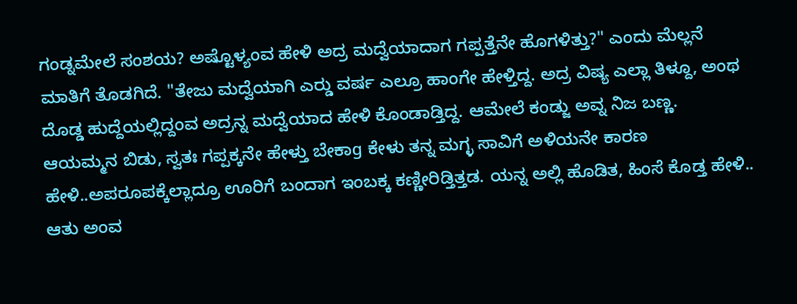ಗಂಡ್ನಮೇಲೆ ಸಂಶಯ? ಅಷ್ಟೊಳ್ಯಂವ ಹೇಳಿ ಅದ್ರ ಮದ್ವೆಯಾದಾಗ ಗಪ್ಪತ್ತೆನೇ ಹೊಗಳಿತ್ತು?" ಎಂದು ಮೆಲ್ಲನೆ ಮಾತಿಗೆ ತೊಡಗಿದೆ. "ತೇಜು ಮದ್ವೆಯಾಗಿ ಎರ್‍ಡು ವರ್ಷ ಎಲ್ರೂ ಹಾಂಗೇ ಹೇಳ್ತಿದ್ದ. ಅದ್ರ ವಿಷ್ಯ ಎಲ್ಲಾ ತಿಳ್ದೂ, ಅಂಥ ದೊಡ್ಡ ಹುದ್ದೆಯಲ್ಲಿದ್ದಂವ ಅದ್ರನ್ನ ಮದ್ವೆಯಾದ ಹೇಳಿ ಕೊಂಡಾಡ್ತಿದ್ದ. ಆಮೇಲೆ ಕಂಡ್ಜು ಅವ್ನ ನಿಜ ಬಣ್ಣ. ಆಯಮ್ಮನ ಬಿಡು, ಸ್ವತಃ ಗಪ್ಪಕ್ಕನೇ ಹೇಳ್ತು ಬೇಕಾg ಕೇಳು ತನ್ನ ಮಗ್ಳ ಸಾವಿಗೆ ಅಳಿಯನೇ ಕಾರಣ ಹೇಳಿ..ಅಪರೂಪಕ್ಕೆಲ್ಲಾದ್ರೂ ಊರಿಗೆ ಬಂದಾಗ ಇಂಬಕ್ಕ ಕಣ್ಣೀರಿಡ್ತಿತ್ತಡ. ಯನ್ನ ಅಲ್ಲಿ ಹೊಡಿತ, ಹಿಂಸೆ ಕೊಡ್ತ ಹೇಳಿ.. ಆತು ಅಂವ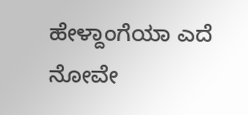ಹೇಳ್ದಾಂಗೆಯಾ ಎದೆ ನೋವೇ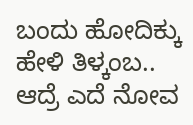ಬಂದು ಹೋದಿಕ್ಕು ಹೇಳಿ ತಿಳ್ಕಂಬ.. ಆದ್ರೆ ಎದೆ ನೋವ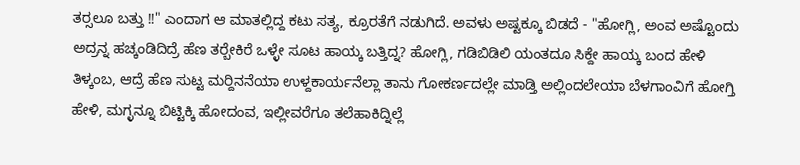ತರ್‍ಸಲೂ ಬತ್ತು !!" ಎಂದಾಗ ಆ ಮಾತಲ್ಲಿದ್ದ ಕಟು ಸತ್ಯ, ಕ್ರೂರತೆಗೆ ನಡುಗಿದೆ. ಅವಳು ಅಷ್ಟಕ್ಕೂ ಬಿಡದೆ - "ಹೋಗ್ಲಿ, ಅಂವ ಅಷ್ಟೊಂದು ಅದ್ರನ್ನ ಹಚ್ಕಂಡಿದಿದ್ರೆ ಹೆಣ ತರ್‍ಬೇಕಿರೆ ಒಳ್ಳೇ ಸೂಟ ಹಾಯ್ಕ ಬತ್ತಿದ್ನ? ಹೋಗ್ಲಿ, ಗಡಿಬಿಡಿಲಿ ಯಂತದೂ ಸಿಕ್ದೇ ಹಾಯ್ಕ ಬಂದ ಹೇಳಿ ತಿಳ್ಕಂಬ, ಆದ್ರೆ ಹೆಣ ಸುಟ್ಟ ಮರ್‍ದಿನನೆಯಾ ಉಳ್ದಕಾರ್ಯನೆಲ್ಲಾ ತಾನು ಗೋಕರ್ಣದಲ್ಲೇ ಮಾಡ್ತಿ ಅಲ್ಲಿಂದಲೇಯಾ ಬೆಳಗಾಂವಿಗೆ ಹೋಗ್ತಿ ಹೇಳಿ, ಮಗ್ಳನ್ನೂ ಬಿಟ್ಟಿಕ್ಕಿ ಹೋದಂವ, ಇಲ್ಲೀವರೆಗೂ ತಲೆಹಾಕಿದ್ನಿಲ್ಲೆ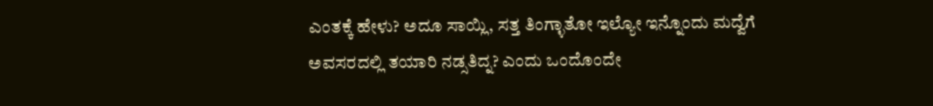ಎಂತಕ್ಕೆ ಹೇಳು? ಅದೂ ಸಾಯ್ಲಿ, ಸತ್ತ ತಿಂಗ್ಳಾತೋ ಇಲ್ಯೋ ಇನ್ನೊಂದು ಮದ್ವೆಗೆ ಅವಸರದಲ್ಲಿ ತಯಾರಿ ನಡ್ಸತಿದ್ನ? ಎಂದು ಒಂದೊಂದೇ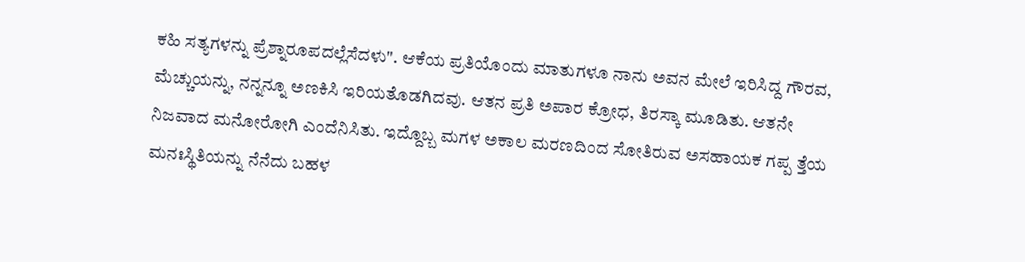ಕಹಿ ಸತ್ಯಗಳನ್ನು ಪ್ರೆಶ್ನಾರೂಪದಲ್ಲೆಸೆದಳು". ಆಕೆಯ ಪ್ರತಿಯೊಂದು ಮಾತುಗಳೂ ನಾನು ಅವನ ಮೇಲೆ ಇರಿಸಿದ್ದ ಗೌರವ, ಮೆಚ್ಚುಯನ್ನು, ನನ್ನನ್ನೂ ಅಣಕಿಸಿ ಇರಿಯತೊಡಗಿದವು. ಆತನ ಪ್ರತಿ ಅಪಾರ ಕ್ರೋಧ, ತಿರಸ್ಕಾ ಮೂಡಿತು. ಆತನೇ ನಿಜವಾದ ಮನೋರೋಗಿ ಎಂದೆನಿಸಿತು. ಇದ್ದೊಬ್ಬ ಮಗಳ ಅಕಾಲ ಮರಣದಿಂದ ಸೋತಿರುವ ಅಸಹಾಯಕ ಗಪ್ಪ ತ್ತೆಯ ಮನಃಸ್ಥಿತಿಯನ್ನು ನೆನೆದು ಬಹಳ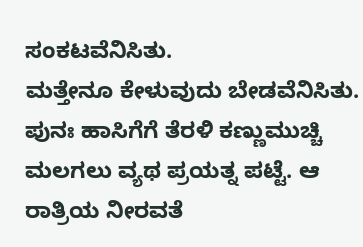ಸಂಕಟವೆನಿಸಿತು.
ಮತ್ತೇನೂ ಕೇಳುವುದು ಬೇಡವೆನಿಸಿತು. ಪುನಃ ಹಾಸಿಗೆಗೆ ತೆರಳಿ ಕಣ್ಣುಮುಚ್ಚಿ ಮಲಗಲು ವ್ಯಥ ಪ್ರಯತ್ನ ಪಟ್ಟೆ. ಆ ರಾತ್ರಿಯ ನೀರವತೆ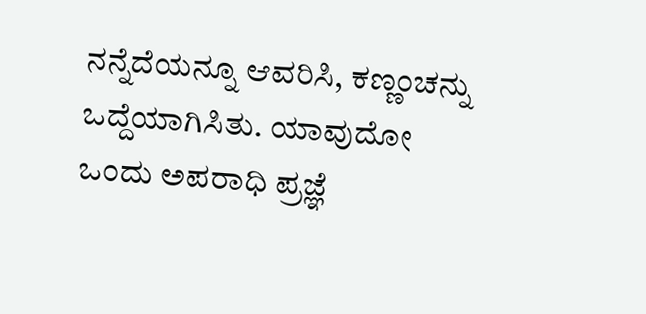ನನ್ನೆದೆಯನ್ನೂ ಆವರಿಸಿ, ಕಣ್ಣಂಚನ್ನು ಒದ್ದೆಯಾಗಿಸಿತು. ಯಾವುದೋ ಒಂದು ಅಪರಾಧಿ ಪ್ರಜ್ಞೆ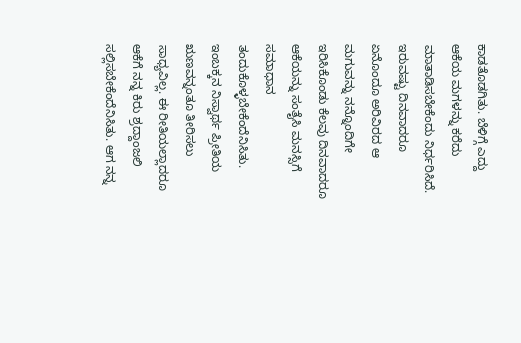ಕಾಡತೊಡಗಿತು. ಬೆಳಿಗ್ಗೆ ಎದ್ದು ಆಕೆಯ ಮಗಳನ್ನು ಕರೆದು ಮಾತಾಡಿಸಬೇಕೆಂದು ನಿರ್ಧರಿಸಿದೆ. ಇರುವಷ್ಟು ದಿನವಾದರೂ ಏನೊಂದೂ ಅರಿವಿರದ ಆ ಮಗುವನ್ನು ನನ್ನೊಂದಿಗೇ ಇರಿಸಿಕೊಂಡು ಕೆಲವು ದಿನವಾದರೂ ಆಕೆಯನ್ನು ಸಂತೈಸಿ ಮನಸ್ಸಿಗೆ ಸಮಾಧಾನ ತಂದುಕೊಳ್ಳಬೇಕೆಂದೆನಿಸಿತು. ಇಂಬಕ್ಕನ ನಿಸ್ವಾರ್ಥ ಪ್ರೀತಿಯ ಋಣವನ್ನಂತೂ ತೀರಿಸಲು ಸಾಧ್ಯವಿಲ್ಲ. ಈ ರೀತಿಯಲ್ಲಾದರೂ ಆಕೆಗೆ ನನ್ನ ಕಿರು ಶ್ರದ್ದಾಂಜಲಿ ಸಲ್ಲಿಸಬೇಕೆಂದೆನಿಸಿತು. ಆಗ ನನ್ನ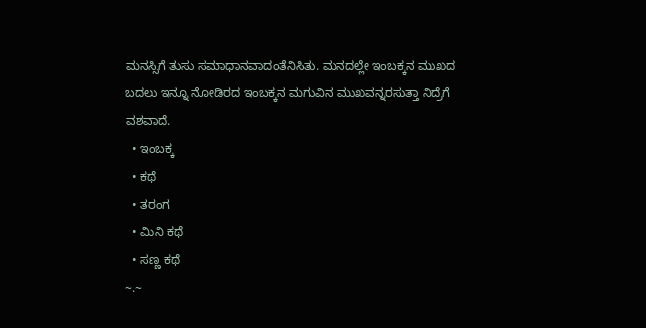ಮನಸ್ಸಿಗೆ ತುಸು ಸಮಾಧಾನವಾದಂತೆನಿಸಿತು. ಮನದಲ್ಲೇ ಇಂಬಕ್ಕನ ಮುಖದ ಬದಲು ಇನ್ನೂ ನೋಡಿರದ ಇಂಬಕ್ಕನ ಮಗುವಿನ ಮುಖವನ್ನರಸುತ್ತಾ ನಿದ್ರೆಗೆ ವಶವಾದೆ.
  • ಇಂಬಕ್ಕ
  • ಕಥೆ
  • ತರಂಗ
  • ಮಿನಿ ಕಥೆ
  • ಸಣ್ಣ ಕಥೆ
~.~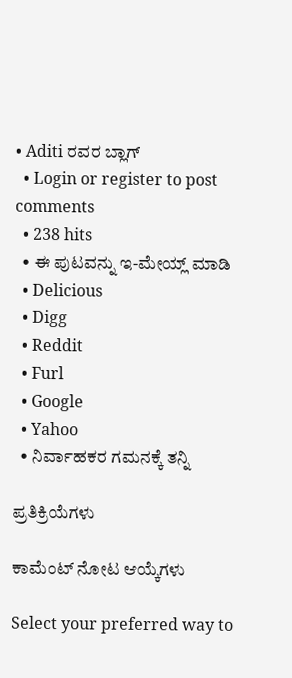• Aditi ರವರ ಬ್ಲಾಗ್
  • Login or register to post comments
  • 238 hits
  • ಈ ಪುಟವನ್ನು ಇ-ಮೇಯ್ಲ್ ಮಾಡಿ
  • Delicious
  • Digg
  • Reddit
  • Furl
  • Google
  • Yahoo
  • ನಿರ್ವಾಹಕರ ಗಮನಕ್ಕೆ ತನ್ನಿ

ಪ್ರತಿಕ್ರಿಯೆಗಳು

ಕಾಮೆಂಟ್ ನೋಟ ಆಯ್ಕೆಗಳು

Select your preferred way to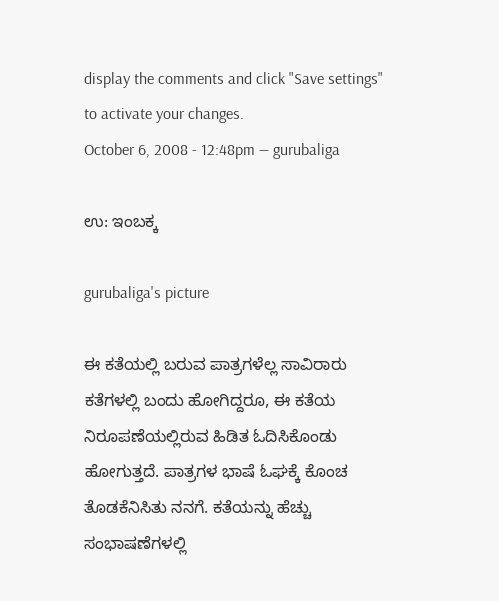display the comments and click "Save settings" to activate your changes.
October 6, 2008 - 12:48pm — gurubaliga

ಉ: ಇಂಬಕ್ಕ

gurubaliga's picture

ಈ ಕತೆಯಲ್ಲಿ ಬರುವ ಪಾತ್ರಗಳೆಲ್ಲ ಸಾವಿರಾರು ಕತೆಗಳಲ್ಲಿ ಬಂದು ಹೋಗಿದ್ದರೂ, ಈ ಕತೆಯ ನಿರೂಪಣೆಯಲ್ಲಿರುವ ಹಿಡಿತ ಓದಿಸಿಕೊಂಡು ಹೋಗುತ್ತದೆ. ಪಾತ್ರಗಳ ಭಾಷೆ ಓಘಕ್ಕೆ ಕೊಂಚ ತೊಡಕೆನಿಸಿತು ನನಗೆ. ಕತೆಯನ್ನು ಹೆಚ್ಚು ಸಂಭಾಷಣೆಗಳಲ್ಲಿ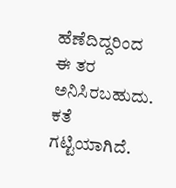ಹೆಣೆದಿದ್ದರಿಂದ ಈ ತರ ಅನಿಸಿರಬಹುದು. ಕತೆ ಗಟ್ಟಿಯಾಗಿದೆ.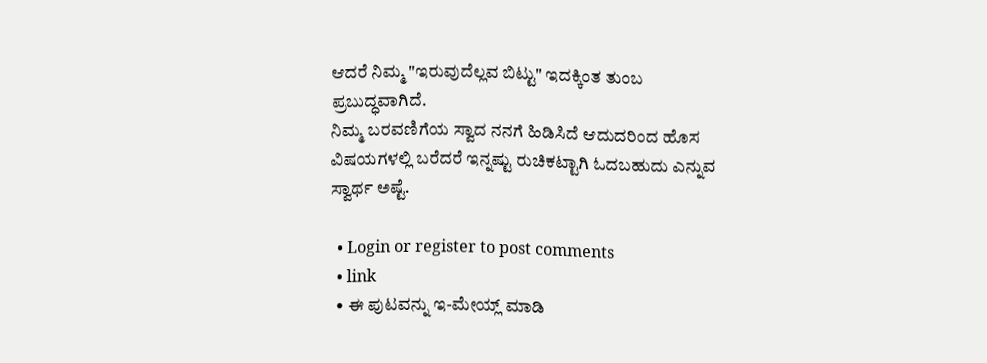ಆದರೆ ನಿಮ್ಮ "ಇರುವುದೆಲ್ಲವ ಬಿಟ್ಟು" ಇದಕ್ಕಿಂತ ತುಂಬ ಪ್ರಬುದ್ಧವಾಗಿದೆ.
ನಿಮ್ಮ ಬರವಣಿಗೆಯ ಸ್ವಾದ ನನಗೆ ಹಿಡಿಸಿದೆ ಆದುದರಿಂದ ಹೊಸ ವಿಷಯಗಳಲ್ಲಿ ಬರೆದರೆ ಇನ್ನಷ್ಟು ರುಚಿಕಟ್ಟಾಗಿ ಓದಬಹುದು ಎನ್ನುವ ಸ್ವಾರ್ಥ ಅಷ್ಟೆ.

  • Login or register to post comments
  • link
  • ಈ ಪುಟವನ್ನು ಇ-ಮೇಯ್ಲ್ ಮಾಡಿ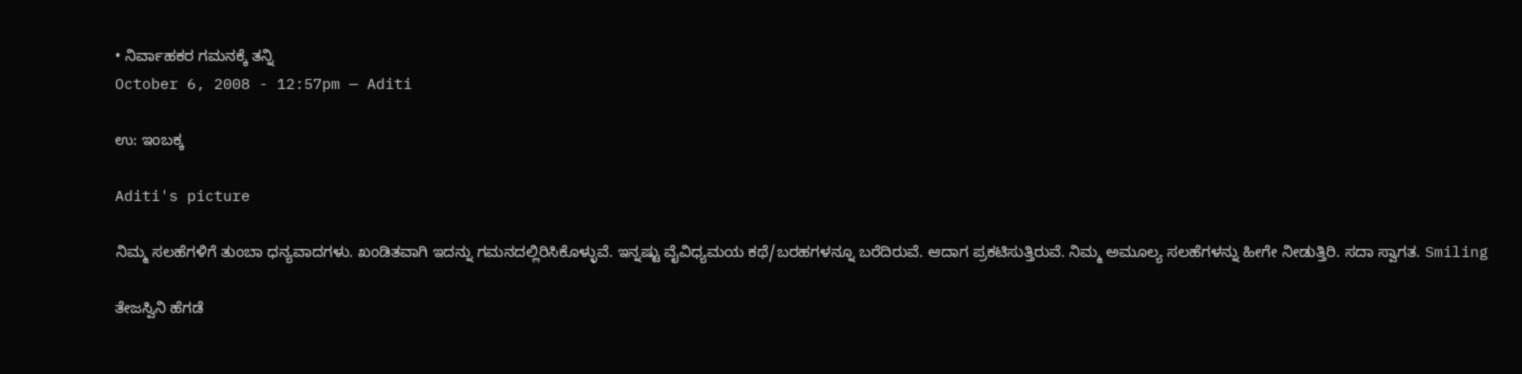• ನಿರ್ವಾಹಕರ ಗಮನಕ್ಕೆ ತನ್ನಿ
October 6, 2008 - 12:57pm — Aditi

ಉ: ಇಂಬಕ್ಕ

Aditi's picture

ನಿಮ್ಮ ಸಲಹೆಗಳಿಗೆ ತುಂಬಾ ಧನ್ಯವಾದಗಳು. ಖಂಡಿತವಾಗಿ ಇದನ್ನು ಗಮನದಲ್ಲಿರಿಸಿಕೊಳ್ಳುವೆ. ಇನ್ನಷ್ಟು ವೈವಿಧ್ಯಮಯ ಕಥೆ/ಬರಹಗಳನ್ನೂ ಬರೆದಿರುವೆ. ಆದಾಗ ಪ್ರಕಟಿಸುತ್ತಿರುವೆ. ನಿಮ್ಮ ಅಮೂಲ್ಯ ಸಲಹೆಗಳನ್ನು ಹೀಗೇ ನೀಡುತ್ತಿರಿ. ಸದಾ ಸ್ವಾಗತ. Smiling

ತೇಜಸ್ವಿನಿ ಹೆಗಡೆ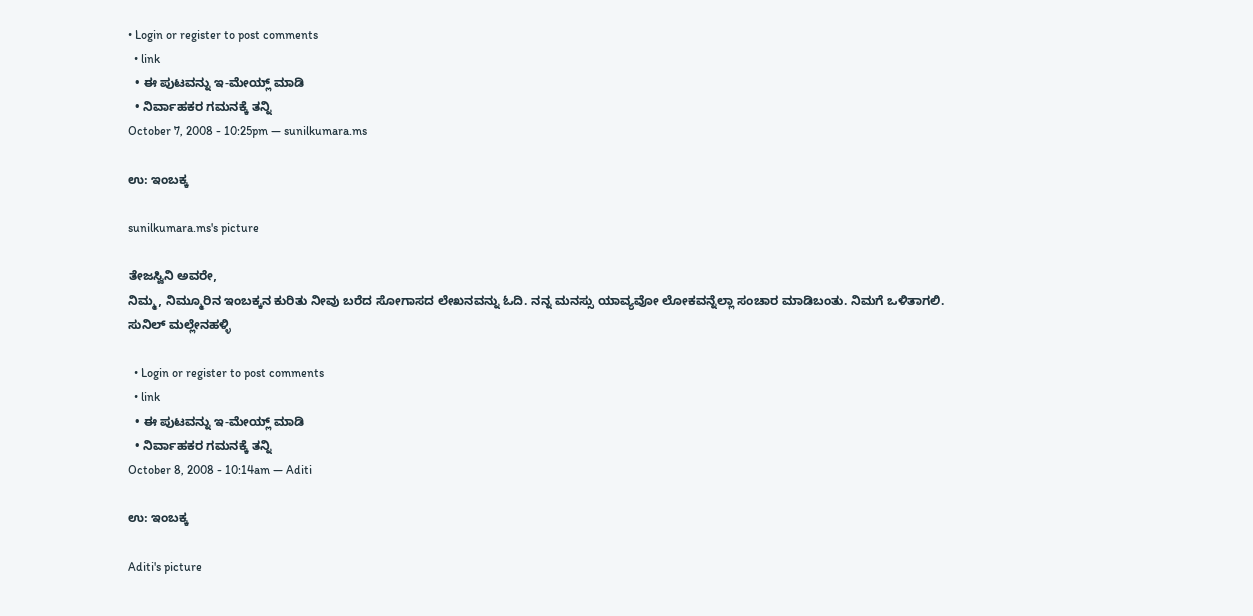• Login or register to post comments
  • link
  • ಈ ಪುಟವನ್ನು ಇ-ಮೇಯ್ಲ್ ಮಾಡಿ
  • ನಿರ್ವಾಹಕರ ಗಮನಕ್ಕೆ ತನ್ನಿ
October 7, 2008 - 10:25pm — sunilkumara.ms

ಉ: ಇಂಬಕ್ಕ

sunilkumara.ms's picture

ತೇಜಸ್ವಿನಿ ಅವರೇ,
ನಿಮ್ಮ, ನಿಮ್ಮೂರಿನ ಇಂಬಕ್ಕನ ಕುರಿತು ನೀವು ಬರೆದ ಸೋಗಾಸದ ಲೇಖನವನ್ನು ಓದಿ. ನನ್ನ ಮನಸ್ಸು ಯಾವ್ಯವೋ ಲೋಕವನ್ನೆಲ್ಲಾ ಸಂಚಾರ ಮಾಡಿಬಂತು. ನಿಮಗೆ ಒಳಿತಾಗಲಿ.
ಸುನಿಲ್ ಮಲ್ಲೇನಹಳ್ಳಿ

  • Login or register to post comments
  • link
  • ಈ ಪುಟವನ್ನು ಇ-ಮೇಯ್ಲ್ ಮಾಡಿ
  • ನಿರ್ವಾಹಕರ ಗಮನಕ್ಕೆ ತನ್ನಿ
October 8, 2008 - 10:14am — Aditi

ಉ: ಇಂಬಕ್ಕ

Aditi's picture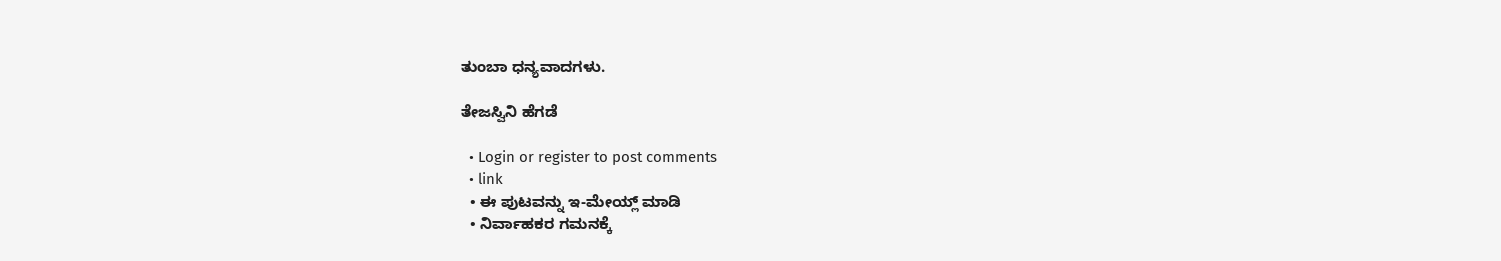ತುಂಬಾ ಧನ್ಯವಾದಗಳು.

ತೇಜಸ್ವಿನಿ ಹೆಗಡೆ

  • Login or register to post comments
  • link
  • ಈ ಪುಟವನ್ನು ಇ-ಮೇಯ್ಲ್ ಮಾಡಿ
  • ನಿರ್ವಾಹಕರ ಗಮನಕ್ಕೆ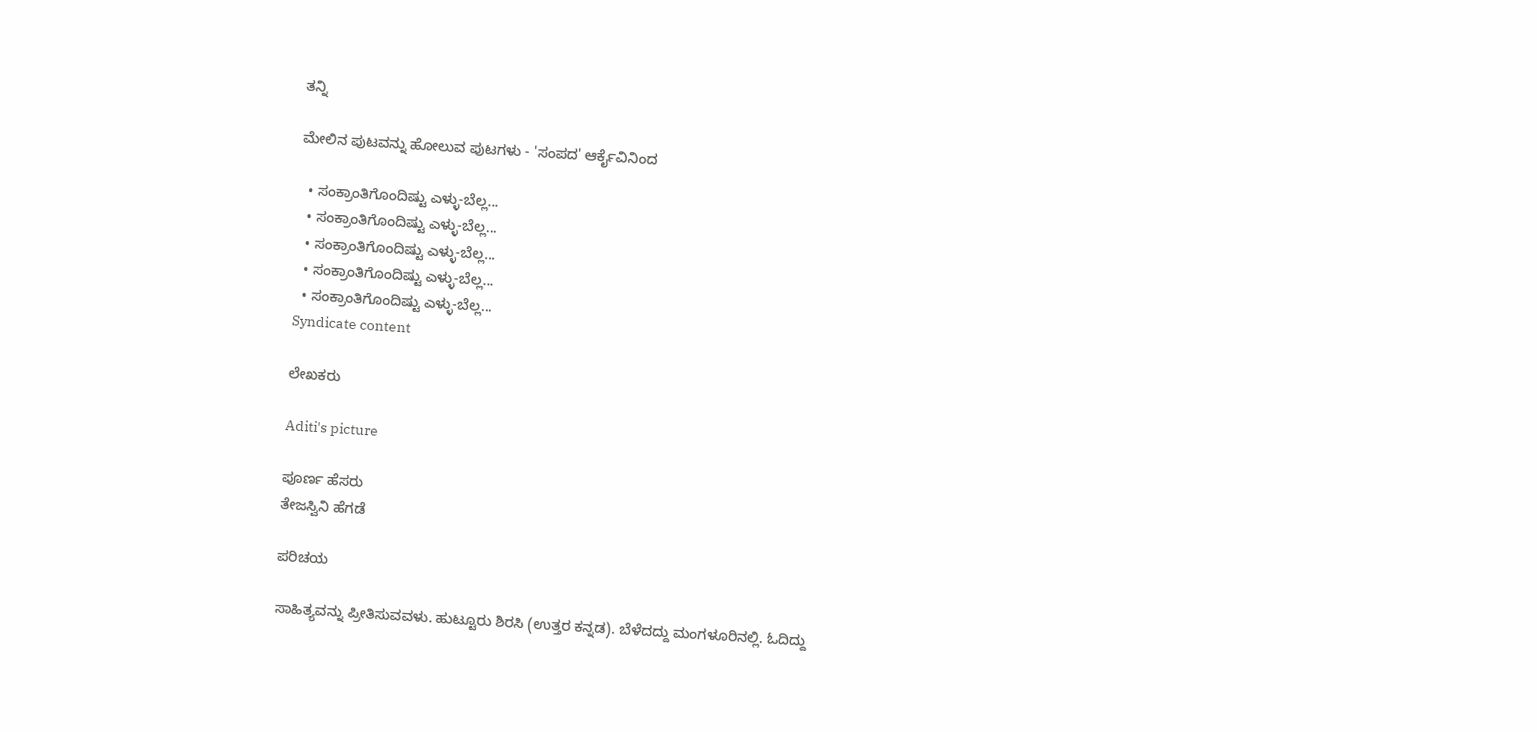ತನ್ನಿ

ಮೇಲಿನ ಪುಟವನ್ನು ಹೋಲುವ ಪುಟಗಳು - 'ಸಂಪದ' ಆರ್ಕೈವಿನಿಂದ

  • ಸಂಕ್ರಾಂತಿಗೊಂದಿಷ್ಟು ಎಳ್ಳು-ಬೆಲ್ಲ...
  • ಸಂಕ್ರಾಂತಿಗೊಂದಿಷ್ಟು ಎಳ್ಳು-ಬೆಲ್ಲ...
  • ಸಂಕ್ರಾಂತಿಗೊಂದಿಷ್ಟು ಎಳ್ಳು-ಬೆಲ್ಲ...
  • ಸಂಕ್ರಾಂತಿಗೊಂದಿಷ್ಟು ಎಳ್ಳು-ಬೆಲ್ಲ...
  • ಸಂಕ್ರಾಂತಿಗೊಂದಿಷ್ಟು ಎಳ್ಳು-ಬೆಲ್ಲ...
Syndicate content

ಲೇಖಕರು

Aditi's picture

ಪೂರ್ಣ ಹೆಸರು
ತೇಜಸ್ವಿನಿ ಹೆಗಡೆ

ಪರಿಚಯ

ಸಾಹಿತ್ಯವನ್ನು ಪ್ರೀತಿಸುವವಳು. ಹುಟ್ಟೂರು ಶಿರಸಿ (ಉತ್ತರ ಕನ್ನಡ). ಬೆಳೆದದ್ದು ಮಂಗಳೂರಿನಲ್ಲಿ. ಓದಿದ್ದು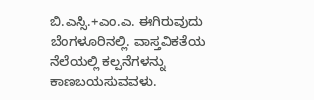ಬಿ.ಎಸ್ಸಿ.+ಎಂ.ಎ. ಈಗಿರುವುದು ಬೆಂಗಳೂರಿನಲ್ಲಿ. ವಾಸ್ತವಿಕತೆಯ ನೆಲೆಯಲ್ಲಿ ಕಲ್ಪನೆಗಳನ್ನು ಕಾಣಬಯಸುವವಳು.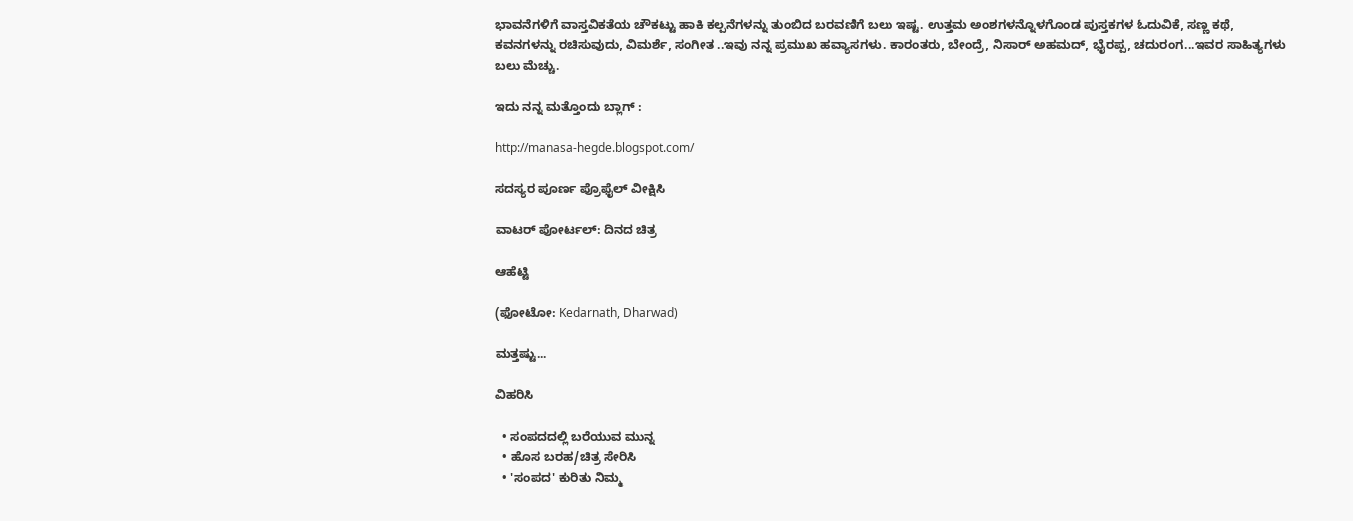ಭಾವನೆಗಳಿಗೆ ವಾಸ್ತವಿಕತೆಯ ಚೌಕಟ್ಟು ಹಾಕಿ ಕಲ್ಪನೆಗಳನ್ನು ತುಂಬಿದ ಬರವಣಿಗೆ ಬಲು ಇಷ್ಟ. ಉತ್ತಮ ಅಂಶಗಳನ್ನೊಳಗೊಂಡ ಪುಸ್ತಕಗಳ ಓದುವಿಕೆ, ಸಣ್ಣ ಕಥೆ, ಕವನಗಳನ್ನು ರಚಿಸುವುದು, ವಿಮರ್ಶೆ, ಸಂಗೀತ ..ಇವು ನನ್ನ ಪ್ರಮುಖ ಹವ್ಯಾಸಗಳು. ಕಾರಂತರು, ಬೇಂದ್ರೆ, ನಿಸಾರ್ ಅಹಮದ್, ಭೈರಪ್ಪ, ಚದುರಂಗ...ಇವರ ಸಾಹಿತ್ಯಗಳು ಬಲು ಮೆಚ್ಚು.

ಇದು ನನ್ನ ಮತ್ತೊಂದು ಬ್ಲಾಗ್ :

http://manasa-hegde.blogspot.com/

ಸದಸ್ಯರ ಪೂರ್ಣ ಪ್ರೊಫೈಲ್ ವೀಕ್ಷಿಸಿ

ವಾಟರ್ ಪೋರ್ಟಲ್: ದಿನದ ಚಿತ್ರ

ಆಹೆಟ್ಟಿ

(ಫೋಟೋ: Kedarnath, Dharwad)

ಮತ್ತಷ್ಟು...

ವಿಹರಿಸಿ

  • ಸಂಪದದಲ್ಲಿ ಬರೆಯುವ ಮುನ್ನ
  • ಹೊಸ ಬರಹ/ಚಿತ್ರ ಸೇರಿಸಿ
  • 'ಸಂಪದ' ಕುರಿತು ನಿಮ್ಮ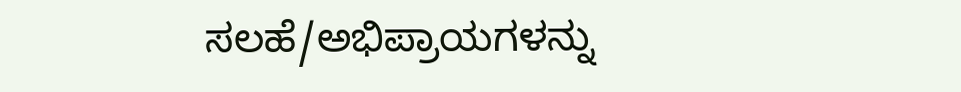ಸಲಹೆ/ಅಭಿಪ್ರಾಯಗಳನ್ನು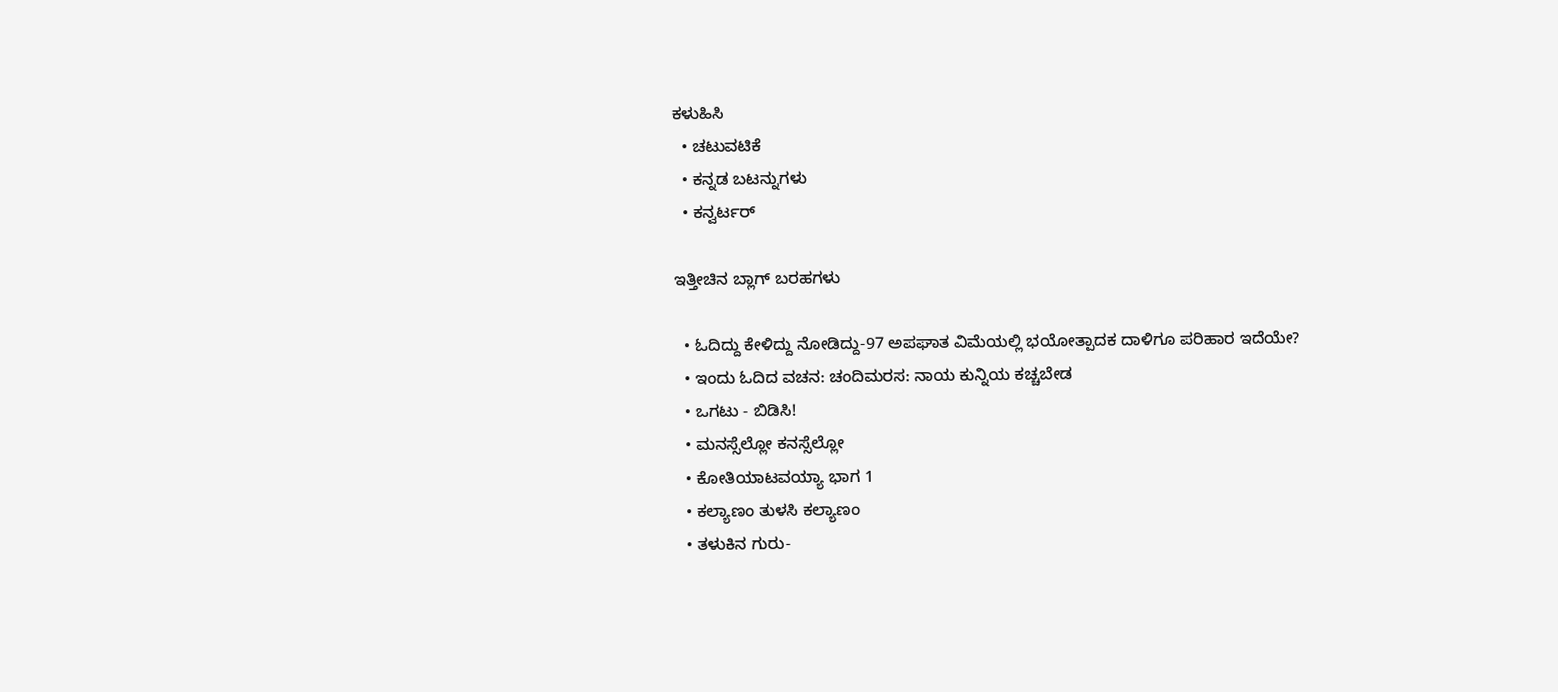ಕಳುಹಿಸಿ
  • ಚಟುವಟಿಕೆ
  • ಕನ್ನಡ ಬಟನ್ನುಗಳು
  • ಕನ್ವರ್ಟರ್

ಇತ್ತೀಚಿನ ಬ್ಲಾಗ್ ಬರಹಗಳು

  • ಓದಿದ್ದು ಕೇಳಿದ್ದು ನೋಡಿದ್ದು-97 ಅಪಘಾತ ವಿಮೆಯಲ್ಲಿ ಭಯೋತ್ಪಾದಕ ದಾಳಿಗೂ ಪರಿಹಾರ ಇದೆಯೇ?
  • ಇಂದು ಓದಿದ ವಚನ: ಚಂದಿಮರಸ: ನಾಯ ಕುನ್ನಿಯ ಕಚ್ಚಬೇಡ
  • ಒಗಟು - ಬಿಡಿಸಿ!
  • ಮನಸ್ಸೆಲ್ಲೋ ಕನಸ್ಸೆಲ್ಲೋ
  • ಕೋತಿಯಾಟವಯ್ಯಾ ಭಾಗ 1
  • ಕಲ್ಯಾಣಂ ತುಳಸಿ ಕಲ್ಯಾಣಂ
  • ತಳುಕಿನ ಗುರು-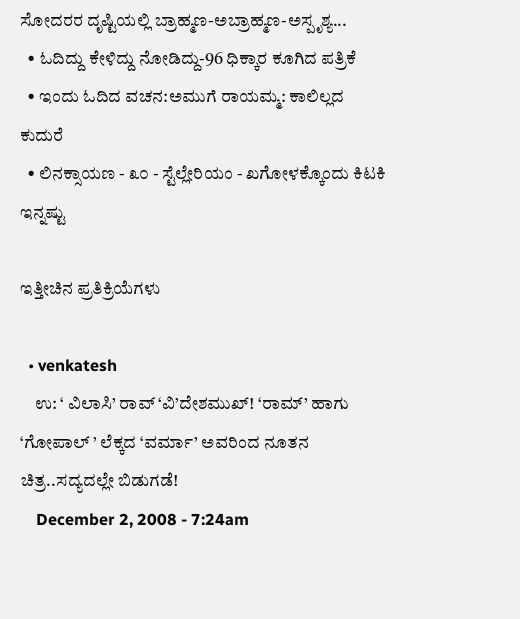ಸೋದರರ ದೃಷ್ಟಿಯಲ್ಲಿ ಬ್ರಾಹ್ಮಣ-ಅಬ್ರಾಹ್ಮಣ-ಅಸ್ಪೃಶ್ಯ...
  • ಓದಿದ್ದು ಕೇಳಿದ್ದು ನೋಡಿದ್ದು-96 ಧಿಕ್ಕಾರ ಕೂಗಿದ ಪತ್ರಿಕೆ
  • ಇಂದು ಓದಿದ ವಚನ:ಅಮುಗೆ ರಾಯಮ್ಮ: ಕಾಲಿಲ್ಲದ ಕುದುರೆ
  • ಲಿನಕ್ಸಾಯಣ - ೩೦ - ಸ್ಟೆಲ್ಲೇರಿಯಂ - ಖಗೋಳಕ್ಕೊಂದು ಕಿಟಕಿ
ಇನ್ನಷ್ಟು

ಇತ್ತೀಚಿನ ಪ್ರತಿಕ್ರಿಯೆಗಳು

  • venkatesh
    ಉ: ‘ ವಿಲಾಸಿ’ ರಾವ್ ‘ವಿ’ದೇಶಮುಖ್! ‘ರಾಮ್’ ಹಾಗು ‘ಗೋಪಾಲ್ ’ ಲೆಕ್ಕದ ‘ವರ್ಮಾ’ ಅವರಿಂದ ನೂತನ ಚಿತ್ರ..ಸದ್ಯದಲ್ಲೇ ಬಿಡುಗಡೆ!
    December 2, 2008 - 7:24am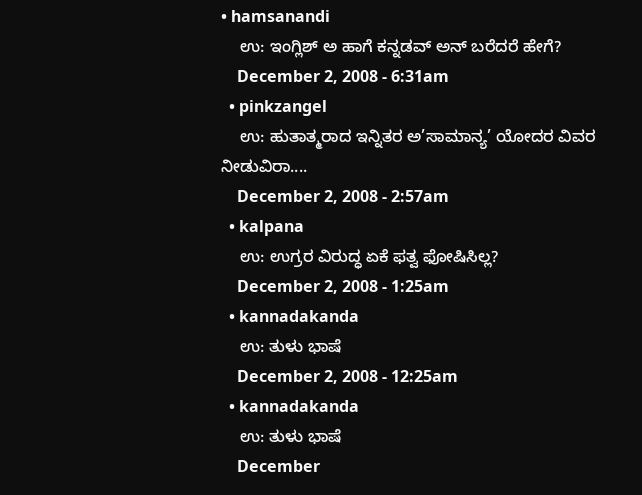• hamsanandi
    ಉ: ಇಂಗ್ಲಿಶ್ ಅ ಹಾಗೆ ಕನ್ನಡವ್ ಅನ್ ಬರೆದರೆ ಹೇಗೆ?
    December 2, 2008 - 6:31am
  • pinkzangel
    ಉ: ಹುತಾತ್ಮರಾದ ಇನ್ನಿತರ ಅ’ಸಾಮಾನ್ಯ’ ಯೋದರ ವಿವರ ನೀಡುವಿರಾ....
    December 2, 2008 - 2:57am
  • kalpana
    ಉ: ಉಗ್ರರ ವಿರುದ್ಧ ಏಕೆ ಫತ್ವ ಫೋಷಿಸಿಲ್ಲ?
    December 2, 2008 - 1:25am
  • kannadakanda
    ಉ: ತುಳು ಭಾಷೆ
    December 2, 2008 - 12:25am
  • kannadakanda
    ಉ: ತುಳು ಭಾಷೆ
    December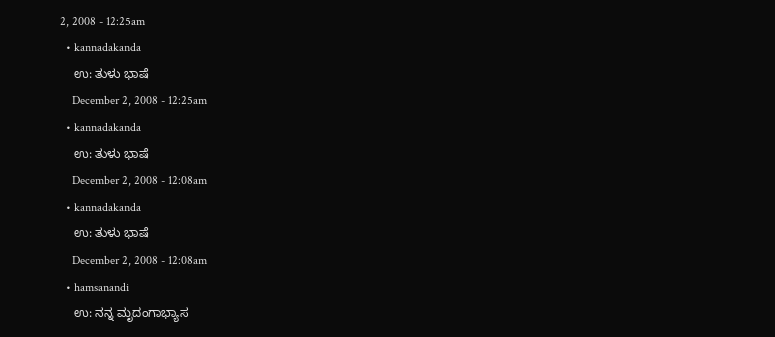2, 2008 - 12:25am
  • kannadakanda
    ಉ: ತುಳು ಭಾಷೆ
    December 2, 2008 - 12:25am
  • kannadakanda
    ಉ: ತುಳು ಭಾಷೆ
    December 2, 2008 - 12:08am
  • kannadakanda
    ಉ: ತುಳು ಭಾಷೆ
    December 2, 2008 - 12:08am
  • hamsanandi
    ಉ: ನನ್ನ ಮೃದಂಗಾಭ್ಯಾಸ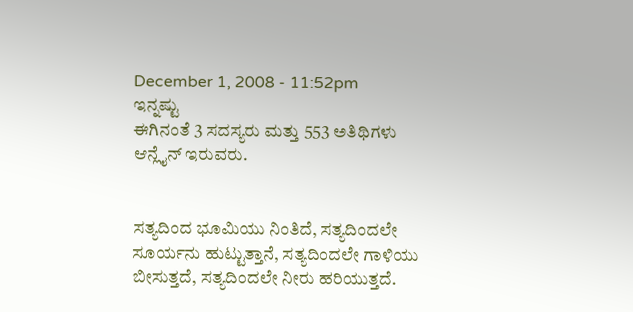December 1, 2008 - 11:52pm
ಇನ್ನಷ್ಟು
ಈಗಿನಂತೆ 3 ಸದಸ್ಯರು ಮತ್ತು 553 ಅತಿಥಿಗಳು ಆನ್ಲೈನ್ ಇರುವರು.


ಸತ್ಯದಿಂದ ಭೂಮಿಯು ನಿಂತಿದೆ, ಸತ್ಯದಿಂದಲೇ ಸೂರ್ಯನು ಹುಟ್ಟುತ್ತಾನೆ, ಸತ್ಯದಿಂದಲೇ ಗಾಳಿಯು ಬೀಸುತ್ತದೆ, ಸತ್ಯದಿಂದಲೇ ನೀರು ಹರಿಯುತ್ತದೆ.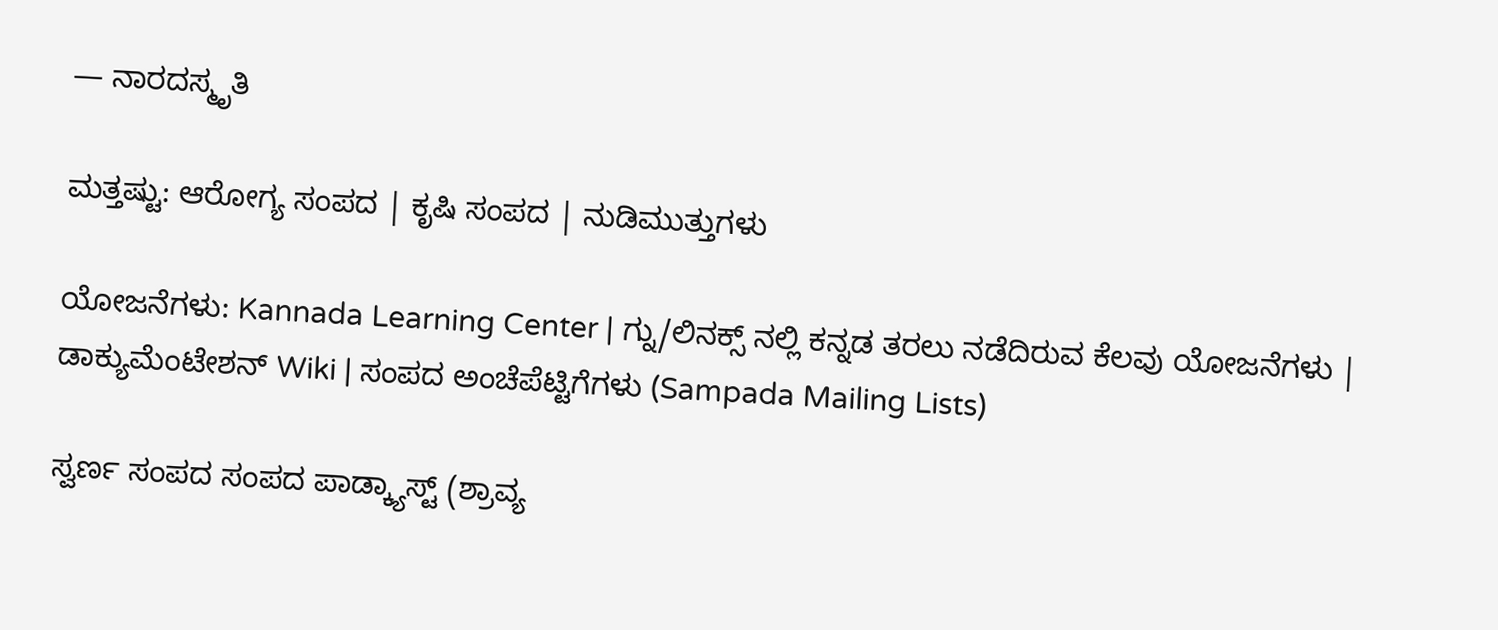— ನಾರದಸ್ಮೃತಿ

ಮತ್ತಷ್ಟು: ಆರೋಗ್ಯ ಸಂಪದ | ಕೃಷಿ ಸಂಪದ | ನುಡಿಮುತ್ತುಗಳು

ಯೋಜನೆಗಳು: Kannada Learning Center | ಗ್ನು/ಲಿನಕ್ಸ್ ನಲ್ಲಿ ಕನ್ನಡ ತರಲು ನಡೆದಿರುವ ಕೆಲವು ಯೋಜನೆಗಳು | ಡಾಕ್ಯುಮೆಂಟೇಶನ್ Wiki | ಸಂಪದ ಅಂಚೆಪೆಟ್ಟಿಗೆಗಳು (Sampada Mailing Lists)

ಸ್ವರ್ಣ ಸಂಪದ ಸಂಪದ ಪಾಡ್ಕ್ಯಾಸ್ಟ್ (ಶ್ರಾವ್ಯ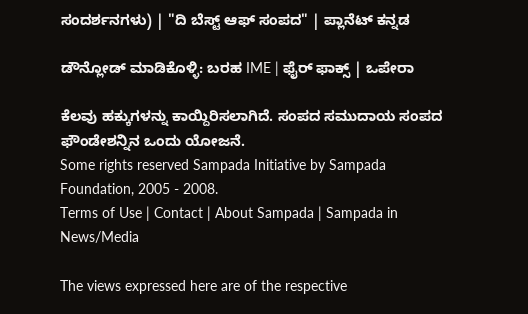ಸಂದರ್ಶನಗಳು) | "ದಿ ಬೆಸ್ಟ್ ಆಫ್ ಸಂಪದ" | ಪ್ಲಾನೆಟ್ ಕನ್ನಡ

ಡೌನ್ಲೋಡ್ ಮಾಡಿಕೊಳ್ಳಿ: ಬರಹ IME | ಫೈರ್ ಫಾಕ್ಸ್ | ಒಪೇರಾ

ಕೆಲವು ಹಕ್ಕುಗಳನ್ನು ಕಾಯ್ದಿರಿಸಲಾಗಿದೆ. ಸಂಪದ ಸಮುದಾಯ ಸಂಪದ ಫೌಂಡೇಶನ್ನಿನ ಒಂದು ಯೋಜನೆ.
Some rights reserved Sampada Initiative by Sampada Foundation, 2005 - 2008.
Terms of Use | Contact | About Sampada | Sampada in News/Media

The views expressed here are of the respective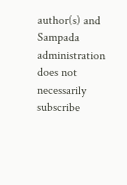author(s) and Sampada administration does not necessarily subscribe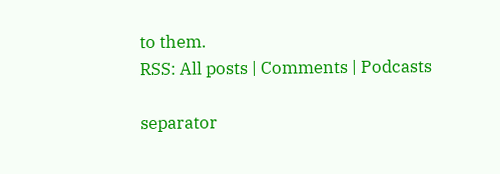to them.
RSS: All posts | Comments | Podcasts

separator